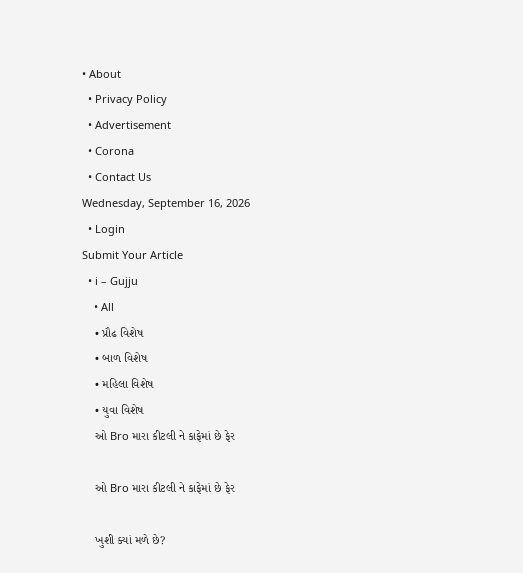• About
  • Privacy Policy
  • Advertisement
  • Corona
  • Contact Us
Wednesday, September 16, 2026
  • Login
Submit Your Article
  • i – Gujju
    • All
    • પ્રૌઢ વિશેષ
    • બાળ વિશેષ
    • મહિલા વિશેષ
    • યુવા વિશેષ
    ઓ Bro મારા કીટલી ને કાફેમાં છે ફેર

    ઓ Bro મારા કીટલી ને કાફેમાં છે ફેર

    ખુશી ક્યાં મળે છે?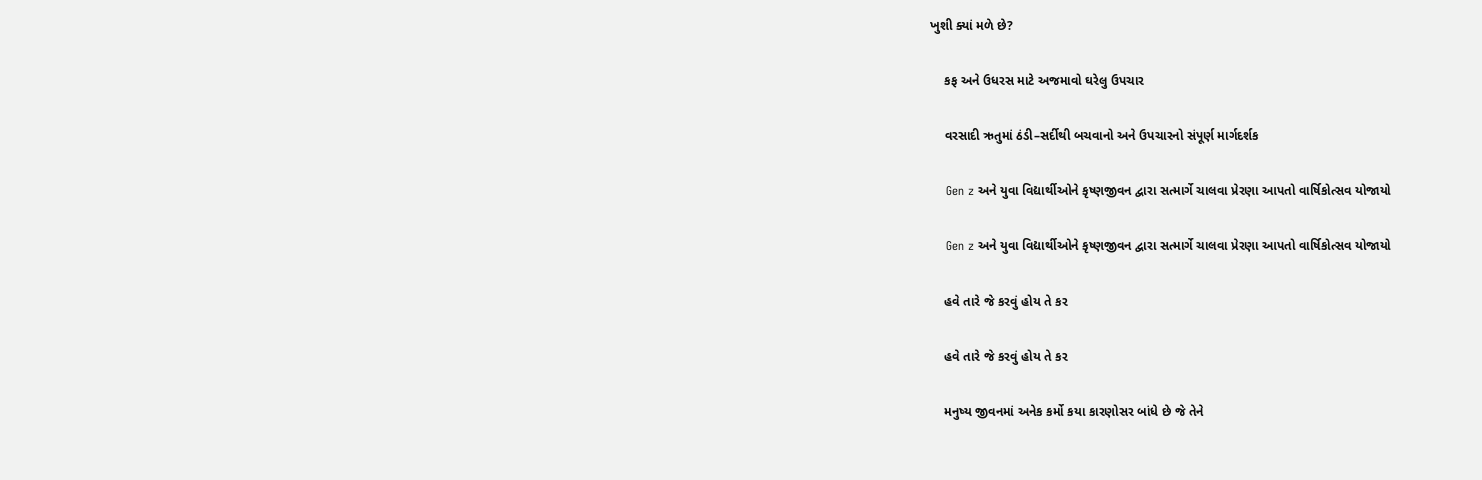ખુશી ક્યાં મળે છે?

    કફ અને ઉધરસ માટે અજમાવો ઘરેલુ ઉપચાર

    વરસાદી ઋતુમાં ઠંડી–સર્દીથી બચવાનો અને ઉપચારનો સંપૂર્ણ માર્ગદર્શક

    Gen z અને યુવા વિદ્યાર્થીઓને કૃષ્ણજીવન દ્વારા સત્માર્ગે ચાલવા પ્રેરણા આપતો વાર્ષિકોત્સવ યોજાયો

    Gen z અને યુવા વિદ્યાર્થીઓને કૃષ્ણજીવન દ્વારા સત્માર્ગે ચાલવા પ્રેરણા આપતો વાર્ષિકોત્સવ યોજાયો

    હવે તારે જે કરવું હોય તે કર

    હવે તારે જે કરવું હોય તે કર

    મનુષ્ય જીવનમાં અનેક કર્મો કયા કારણોસર બાંધે છે જે તેને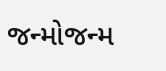જન્મોજન્મ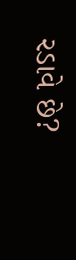રડાવે છે?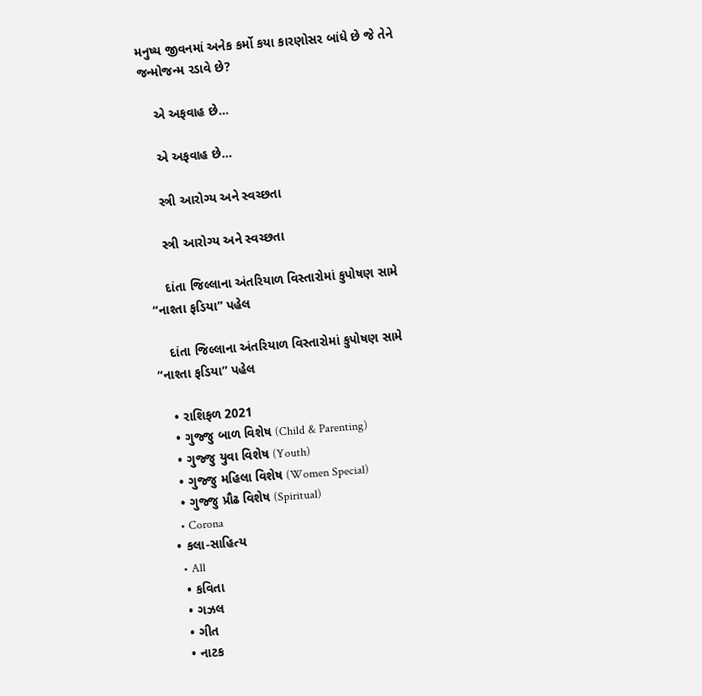મનુષ્ય જીવનમાં અનેક કર્મો કયા કારણોસર બાંધે છે જે તેને જન્મોજન્મ રડાવે છે?

    એ અફવાહ છે…

    એ અફવાહ છે…

    સ્ત્રી આરોગ્ય અને સ્વચ્છતા

    સ્ત્રી આરોગ્ય અને સ્વચ્છતા

    દાંતા જિલ્લાના અંતરિયાળ વિસ્તારોમાં કુપોષણ સામે “નાશ્તા ફડિયા” પહેલ

    દાંતા જિલ્લાના અંતરિયાળ વિસ્તારોમાં કુપોષણ સામે “નાશ્તા ફડિયા” પહેલ

    • રાશિફળ 2021
    • ગુજ્જુ બાળ વિશેષ (Child & Parenting)
    • ગુજ્જુ યુવા વિશેષ (Youth)
    • ગુજ્જુ મહિલા વિશેષ (Women Special)
    • ગુજ્જુ પ્રૌઢ વિશેષ (Spiritual)
    • Corona
  • કલા-સાહિત્ય
    • All
    • કવિતા
    • ગઝલ
    • ગીત
    • નાટક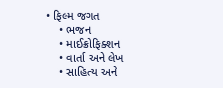• ફિલ્મ જગત
    • ભજન
    • માઈક્રોફિક્શન
    • વાર્તા અને લેખ
    • સાહિત્ય અને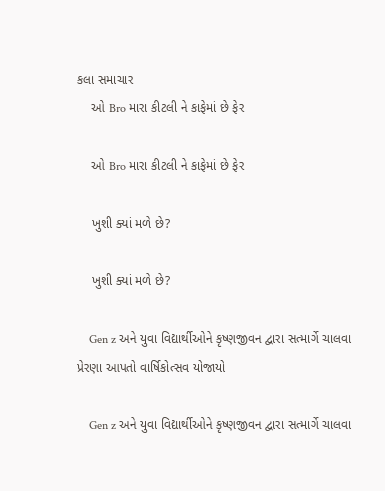કલા સમાચાર
    ઓ Bro મારા કીટલી ને કાફેમાં છે ફેર

    ઓ Bro મારા કીટલી ને કાફેમાં છે ફેર

    ખુશી ક્યાં મળે છે?

    ખુશી ક્યાં મળે છે?

    Gen z અને યુવા વિદ્યાર્થીઓને કૃષ્ણજીવન દ્વારા સત્માર્ગે ચાલવા પ્રેરણા આપતો વાર્ષિકોત્સવ યોજાયો

    Gen z અને યુવા વિદ્યાર્થીઓને કૃષ્ણજીવન દ્વારા સત્માર્ગે ચાલવા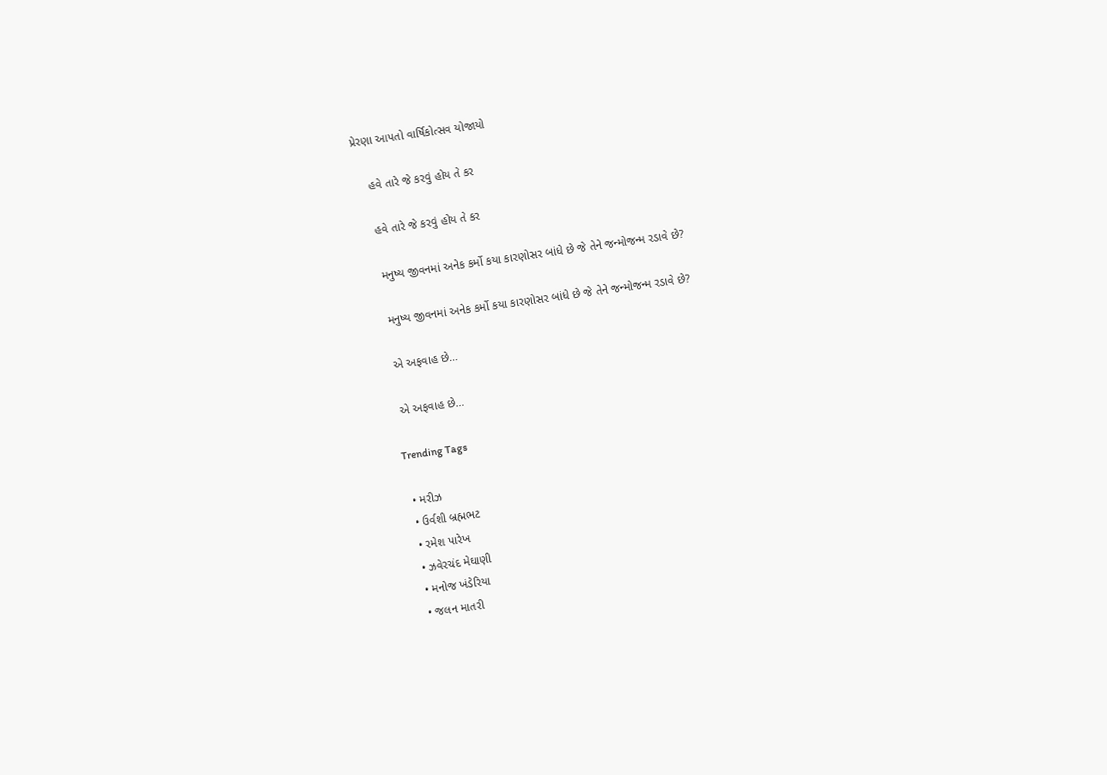પ્રેરણા આપતો વાર્ષિકોત્સવ યોજાયો

    હવે તારે જે કરવું હોય તે કર

    હવે તારે જે કરવું હોય તે કર

    મનુષ્ય જીવનમાં અનેક કર્મો કયા કારણોસર બાંધે છે જે તેને જન્મોજન્મ રડાવે છે?

    મનુષ્ય જીવનમાં અનેક કર્મો કયા કારણોસર બાંધે છે જે તેને જન્મોજન્મ રડાવે છે?

    એ અફવાહ છે…

    એ અફવાહ છે…

    Trending Tags

    • મરીઝ
    • ઉર્વશી બ્રહ્મભટ
    • રમેશ પારેખ
    • ઝવેરચંદ મેઘાણી
    • મનોજ ખંડેરિયા
    • જલન માતરી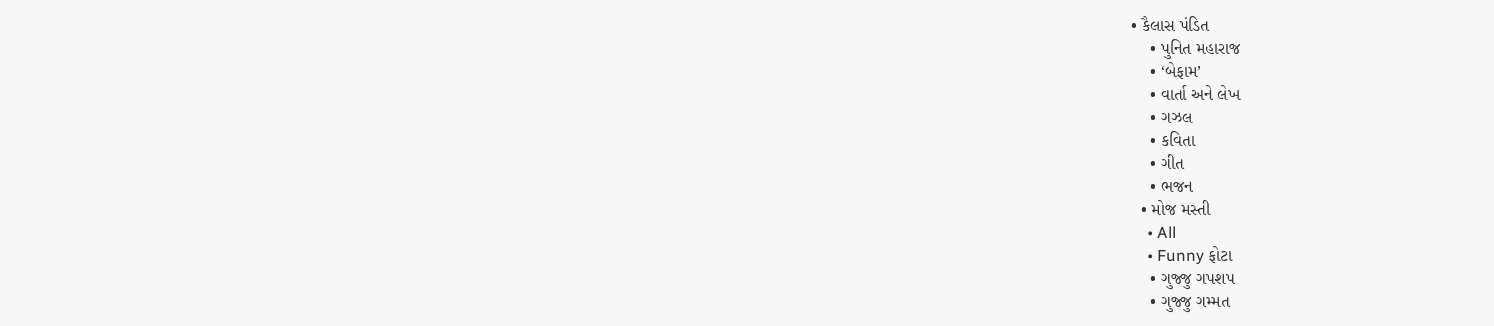• કૈલાસ પંડિત
    • પુનિત મહારાજ
    • ‘બેફામ’
    • વાર્તા અને લેખ
    • ગઝલ
    • કવિતા
    • ગીત
    • ભજન
  • મોજ મસ્તી
    • All
    • Funny ફોટા
    • ગુજ્જુ ગપશપ
    • ગુજ્જુ ગમ્મત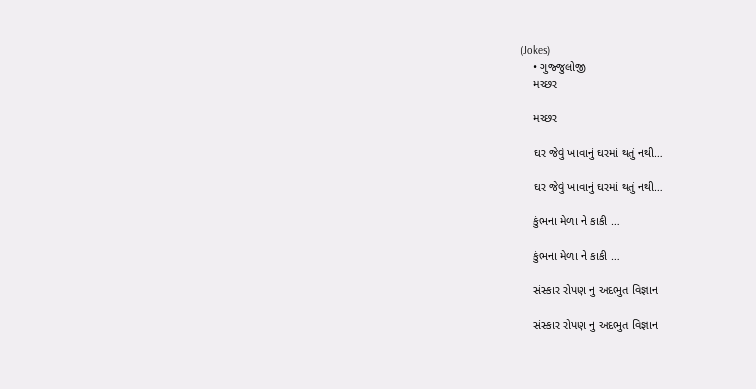(Jokes)
    • ગુજ્જુલોજી
    મચ્છર

    મચ્છર

    ઘર જેવું ખાવાનું ઘરમાં થતું નથી…

    ઘર જેવું ખાવાનું ઘરમાં થતું નથી…

    કુંભના મેળા ને કાકી …

    કુંભના મેળા ને કાકી …

    સંસ્કાર રોપણ નુ અદભુત વિજ્ઞાન

    સંસ્કાર રોપણ નુ અદભુત વિજ્ઞાન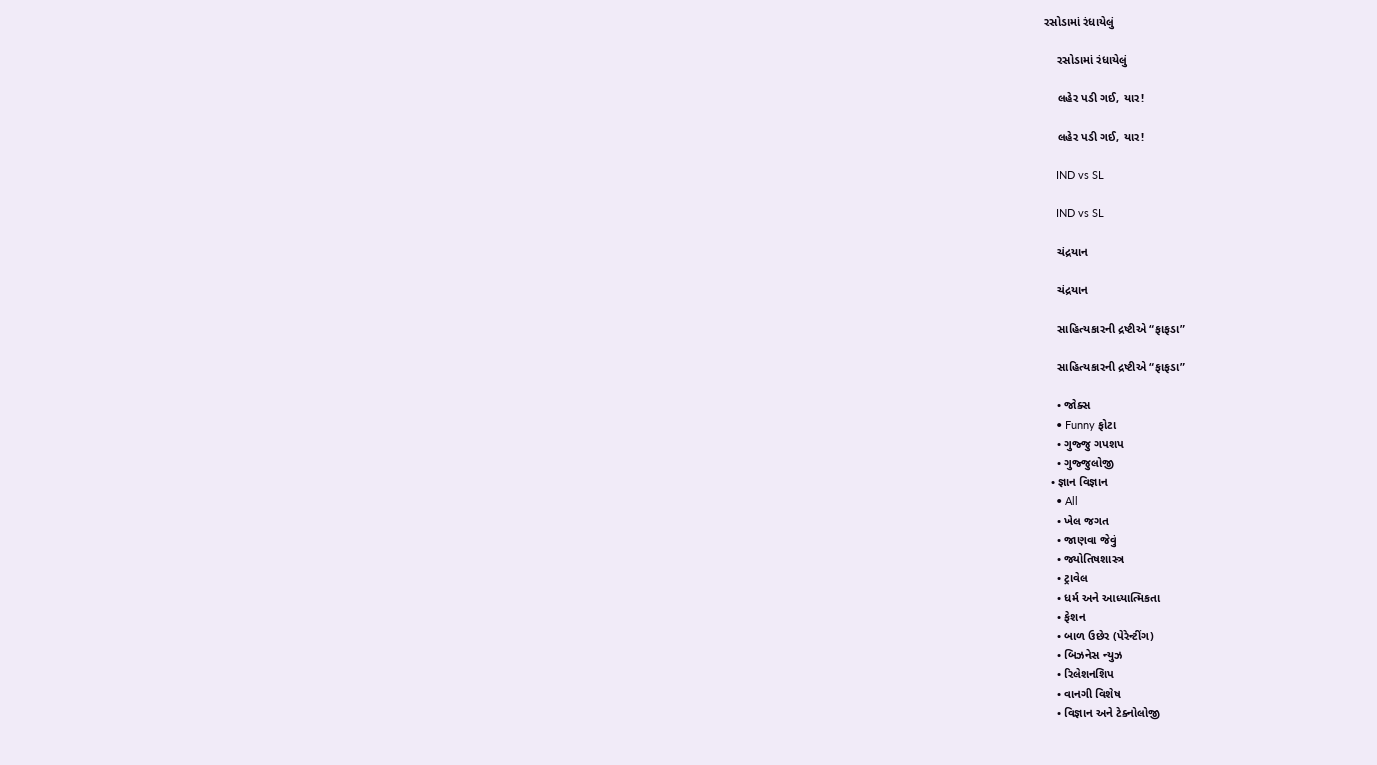રસોડામાં રંધાયેલું

    રસોડામાં રંધાયેલું

    લહેર પડી ગઈ, યાર!

    લહેર પડી ગઈ, યાર!

    IND vs SL

    IND vs SL

    ચંદ્રયાન

    ચંદ્રયાન

    સાહિત્યકારની દ્રષ્ટીએ “ફાફડા”

    સાહિત્યકારની દ્રષ્ટીએ “ફાફડા”

    • જોક્સ
    • Funny ફોટા
    • ગુજ્જુ ગપશપ
    • ગુજ્જુલોજી
  • જ્ઞાન વિજ્ઞાન
    • All
    • ખેલ જગત
    • જાણવા જેવું
    • જ્યોતિષશાસ્ત્ર
    • ટ્રાવેલ
    • ધર્મ અને આધ્યાત્મિકતા
    • ફેશન
    • બાળ ઉછેર (પેરેન્ટીંગ)
    • બિઝનેસ ન્યુઝ
    • રિલેશનશિપ
    • વાનગી વિશેષ
    • વિજ્ઞાન અને ટેક્નોલોજી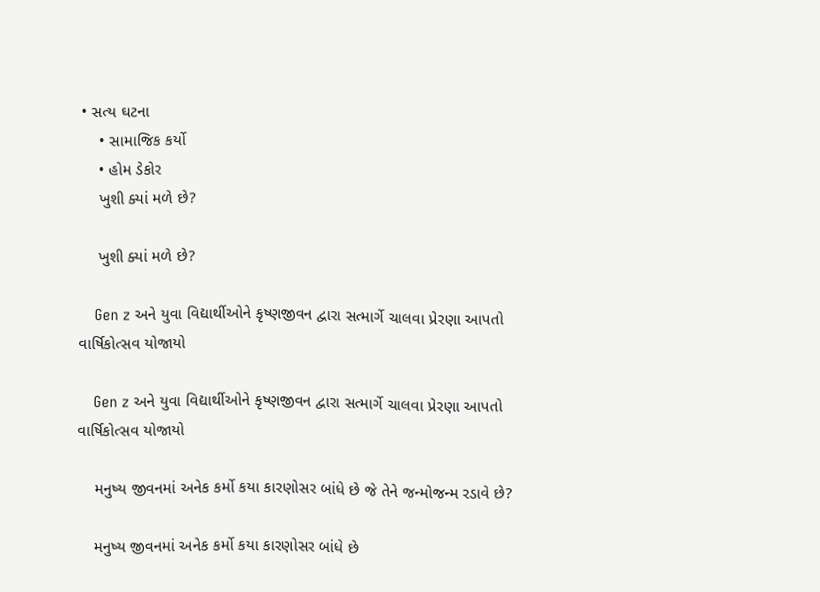• સત્ય ઘટના
    • સામાજિક કર્યો
    • હોમ ડેકોર
    ખુશી ક્યાં મળે છે?

    ખુશી ક્યાં મળે છે?

    Gen z અને યુવા વિદ્યાર્થીઓને કૃષ્ણજીવન દ્વારા સત્માર્ગે ચાલવા પ્રેરણા આપતો વાર્ષિકોત્સવ યોજાયો

    Gen z અને યુવા વિદ્યાર્થીઓને કૃષ્ણજીવન દ્વારા સત્માર્ગે ચાલવા પ્રેરણા આપતો વાર્ષિકોત્સવ યોજાયો

    મનુષ્ય જીવનમાં અનેક કર્મો કયા કારણોસર બાંધે છે જે તેને જન્મોજન્મ રડાવે છે?

    મનુષ્ય જીવનમાં અનેક કર્મો કયા કારણોસર બાંધે છે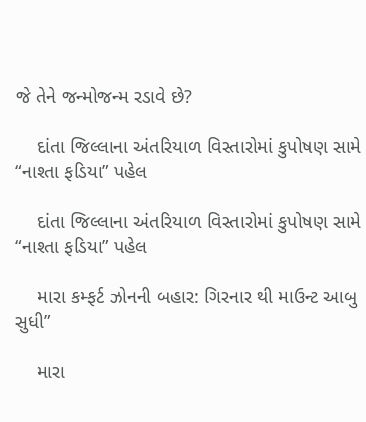જે તેને જન્મોજન્મ રડાવે છે?

    દાંતા જિલ્લાના અંતરિયાળ વિસ્તારોમાં કુપોષણ સામે “નાશ્તા ફડિયા” પહેલ

    દાંતા જિલ્લાના અંતરિયાળ વિસ્તારોમાં કુપોષણ સામે “નાશ્તા ફડિયા” પહેલ

    મારા કમ્ફર્ટ ઝોનની બહાર: ગિરનાર થી માઉન્ટ આબુ સુધી”

    મારા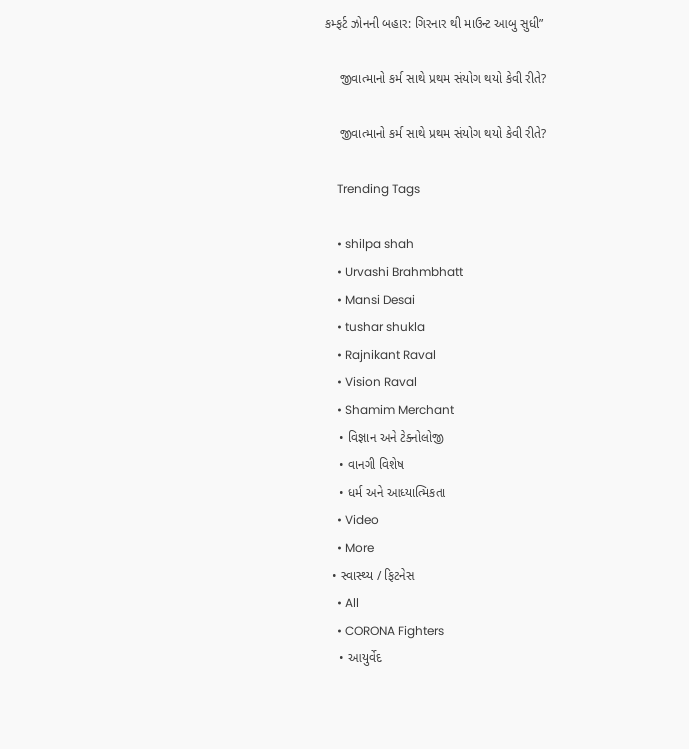કમ્ફર્ટ ઝોનની બહાર: ગિરનાર થી માઉન્ટ આબુ સુધી”

    જીવાત્માનો કર્મ સાથે પ્રથમ સંયોગ થયો કેવી રીતે?

    જીવાત્માનો કર્મ સાથે પ્રથમ સંયોગ થયો કેવી રીતે?

    Trending Tags

    • shilpa shah
    • Urvashi Brahmbhatt
    • Mansi Desai
    • tushar shukla
    • Rajnikant Raval
    • Vision Raval
    • Shamim Merchant
    • વિજ્ઞાન અને ટેક્નોલોજી
    • વાનગી વિશેષ
    • ધર્મ અને આધ્યાત્મિકતા
    • Video
    • More
  • સ્વાસ્થ્ય / ફિટનેસ
    • All
    • CORONA Fighters
    • આયુર્વેદ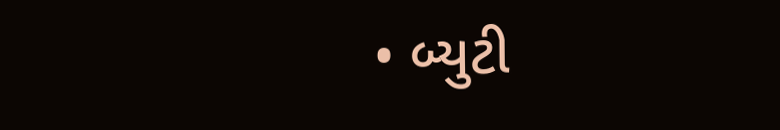• બ્યુટી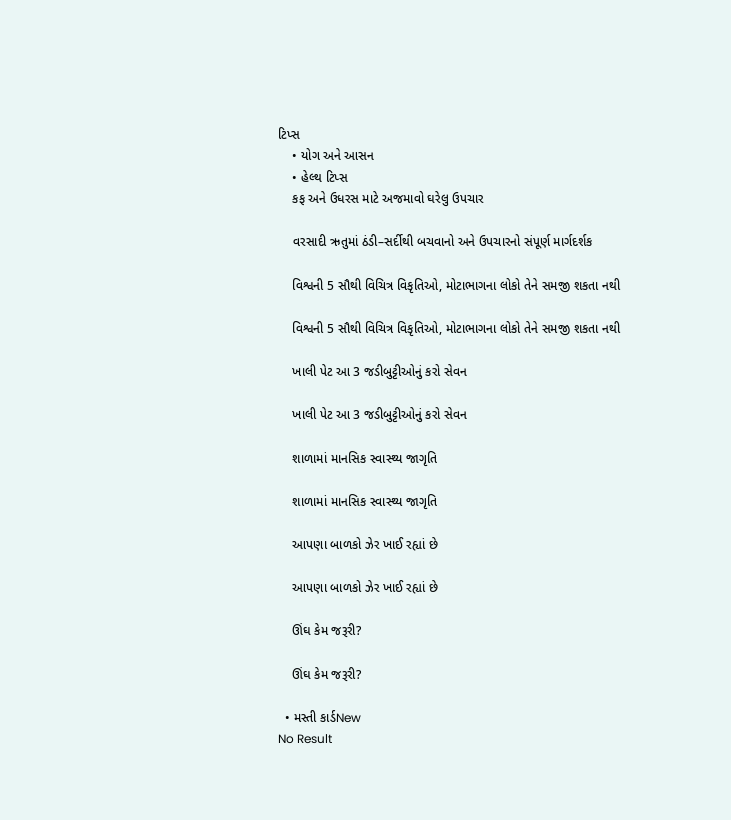ટિપ્સ
    • યોગ અને આસન
    • હેલ્થ ટિપ્સ
    કફ અને ઉધરસ માટે અજમાવો ઘરેલુ ઉપચાર

    વરસાદી ઋતુમાં ઠંડી–સર્દીથી બચવાનો અને ઉપચારનો સંપૂર્ણ માર્ગદર્શક

    વિશ્વની 5 સૌથી વિચિત્ર વિકૃતિઓ, મોટાભાગના લોકો તેને સમજી શકતા નથી

    વિશ્વની 5 સૌથી વિચિત્ર વિકૃતિઓ, મોટાભાગના લોકો તેને સમજી શકતા નથી

    ખાલી પેટ આ 3 જડીબુટ્ટીઓનું કરો સેવન

    ખાલી પેટ આ 3 જડીબુટ્ટીઓનું કરો સેવન

    શાળામાં માનસિક સ્વાસ્થ્ય જાગૃતિ

    શાળામાં માનસિક સ્વાસ્થ્ય જાગૃતિ

    આપણા બાળકો ઝેર ખાઈ રહ્યાં છે

    આપણા બાળકો ઝેર ખાઈ રહ્યાં છે

    ઊંઘ કેમ જરૂરી?

    ઊંઘ કેમ જરૂરી?

  • મસ્તી કાર્ડNew
No Result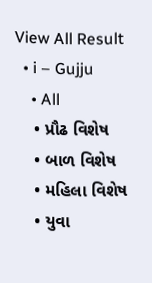View All Result
  • i – Gujju
    • All
    • પ્રૌઢ વિશેષ
    • બાળ વિશેષ
    • મહિલા વિશેષ
    • યુવા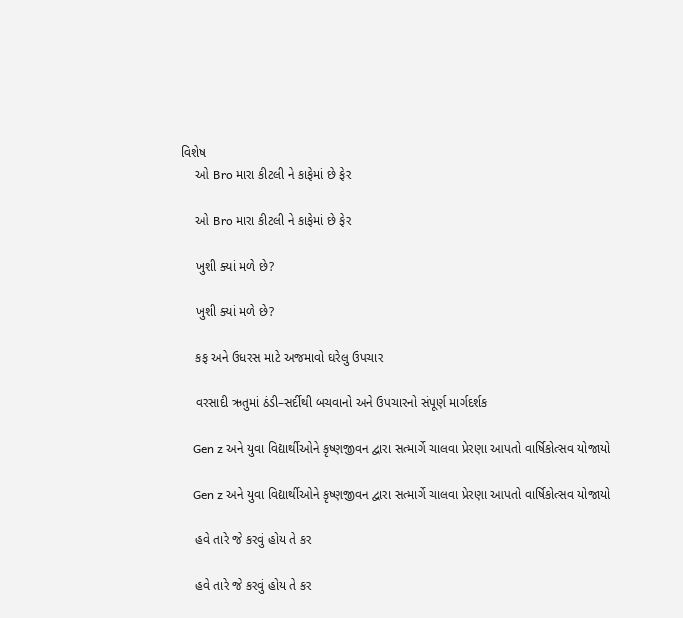વિશેષ
    ઓ Bro મારા કીટલી ને કાફેમાં છે ફેર

    ઓ Bro મારા કીટલી ને કાફેમાં છે ફેર

    ખુશી ક્યાં મળે છે?

    ખુશી ક્યાં મળે છે?

    કફ અને ઉધરસ માટે અજમાવો ઘરેલુ ઉપચાર

    વરસાદી ઋતુમાં ઠંડી–સર્દીથી બચવાનો અને ઉપચારનો સંપૂર્ણ માર્ગદર્શક

    Gen z અને યુવા વિદ્યાર્થીઓને કૃષ્ણજીવન દ્વારા સત્માર્ગે ચાલવા પ્રેરણા આપતો વાર્ષિકોત્સવ યોજાયો

    Gen z અને યુવા વિદ્યાર્થીઓને કૃષ્ણજીવન દ્વારા સત્માર્ગે ચાલવા પ્રેરણા આપતો વાર્ષિકોત્સવ યોજાયો

    હવે તારે જે કરવું હોય તે કર

    હવે તારે જે કરવું હોય તે કર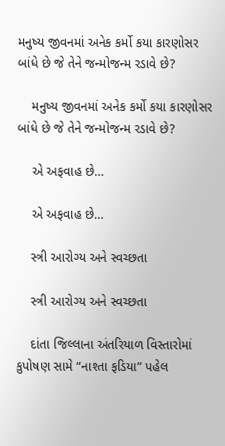મનુષ્ય જીવનમાં અનેક કર્મો કયા કારણોસર બાંધે છે જે તેને જન્મોજન્મ રડાવે છે?

    મનુષ્ય જીવનમાં અનેક કર્મો કયા કારણોસર બાંધે છે જે તેને જન્મોજન્મ રડાવે છે?

    એ અફવાહ છે…

    એ અફવાહ છે…

    સ્ત્રી આરોગ્ય અને સ્વચ્છતા

    સ્ત્રી આરોગ્ય અને સ્વચ્છતા

    દાંતા જિલ્લાના અંતરિયાળ વિસ્તારોમાં કુપોષણ સામે “નાશ્તા ફડિયા” પહેલ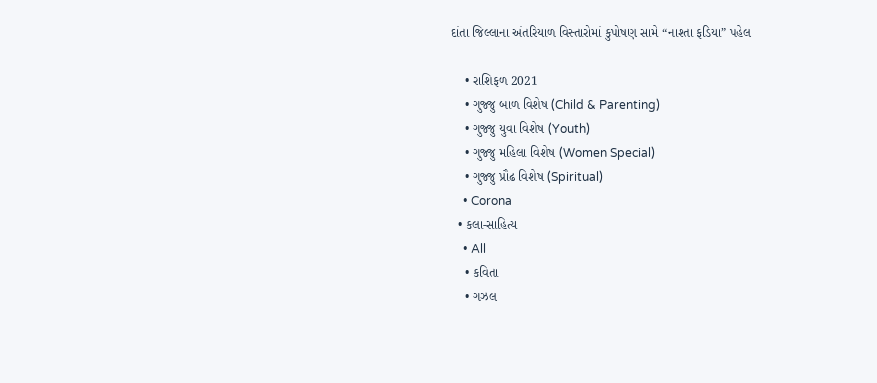દાંતા જિલ્લાના અંતરિયાળ વિસ્તારોમાં કુપોષણ સામે “નાશ્તા ફડિયા” પહેલ

    • રાશિફળ 2021
    • ગુજ્જુ બાળ વિશેષ (Child & Parenting)
    • ગુજ્જુ યુવા વિશેષ (Youth)
    • ગુજ્જુ મહિલા વિશેષ (Women Special)
    • ગુજ્જુ પ્રૌઢ વિશેષ (Spiritual)
    • Corona
  • કલા-સાહિત્ય
    • All
    • કવિતા
    • ગઝલ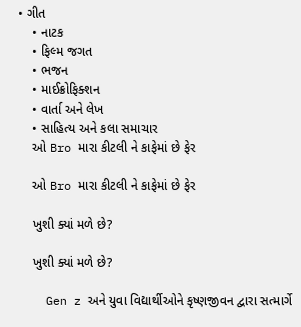• ગીત
    • નાટક
    • ફિલ્મ જગત
    • ભજન
    • માઈક્રોફિક્શન
    • વાર્તા અને લેખ
    • સાહિત્ય અને કલા સમાચાર
    ઓ Bro મારા કીટલી ને કાફેમાં છે ફેર

    ઓ Bro મારા કીટલી ને કાફેમાં છે ફેર

    ખુશી ક્યાં મળે છે?

    ખુશી ક્યાં મળે છે?

    Gen z અને યુવા વિદ્યાર્થીઓને કૃષ્ણજીવન દ્વારા સત્માર્ગે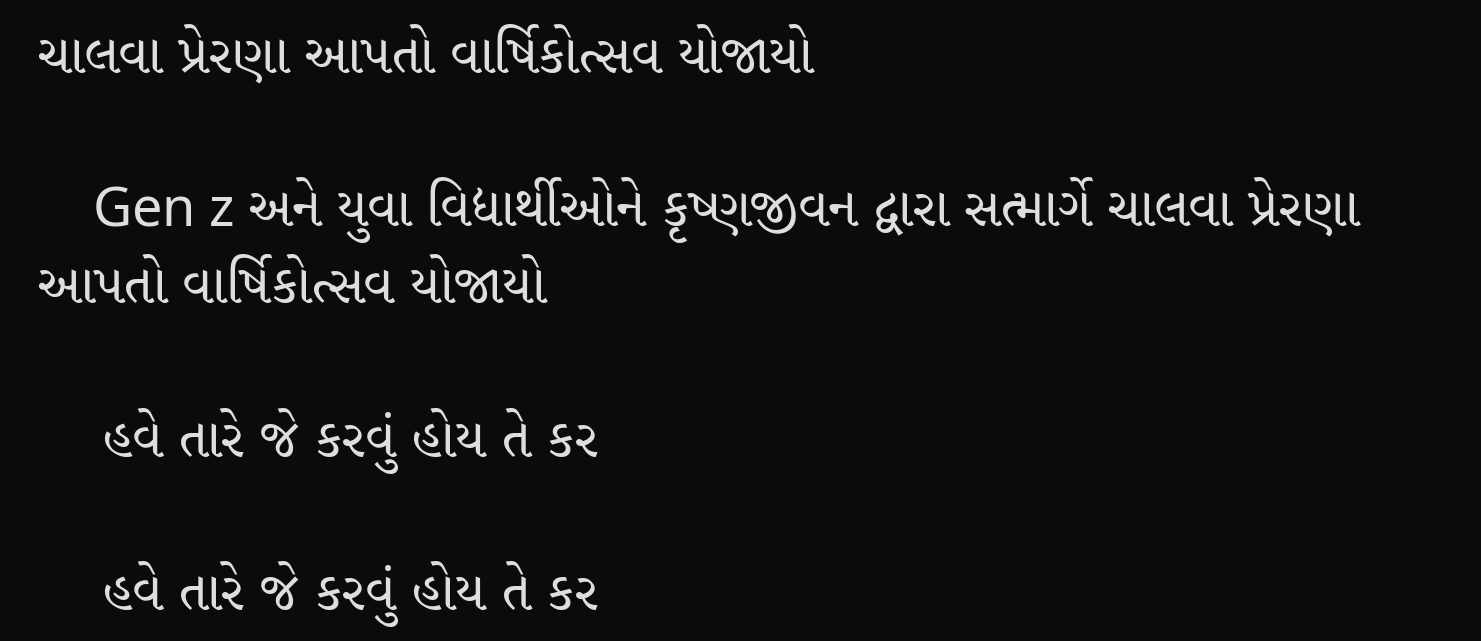ચાલવા પ્રેરણા આપતો વાર્ષિકોત્સવ યોજાયો

    Gen z અને યુવા વિદ્યાર્થીઓને કૃષ્ણજીવન દ્વારા સત્માર્ગે ચાલવા પ્રેરણા આપતો વાર્ષિકોત્સવ યોજાયો

    હવે તારે જે કરવું હોય તે કર

    હવે તારે જે કરવું હોય તે કર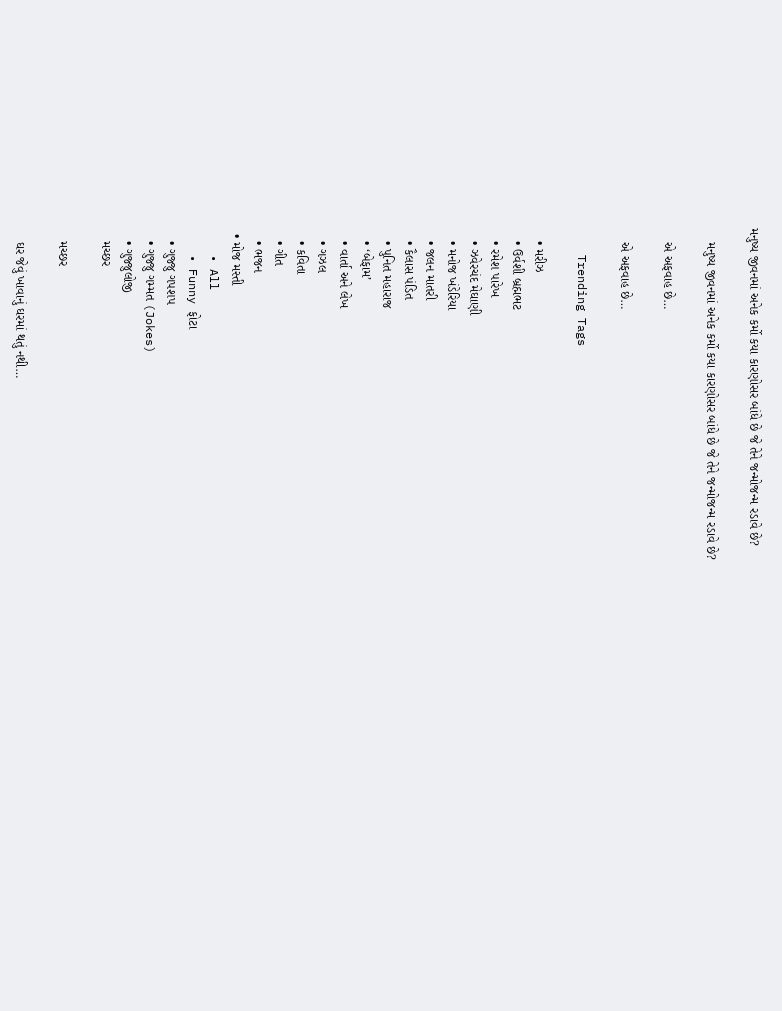મનુષ્ય જીવનમાં અનેક કર્મો કયા કારણોસર બાંધે છે જે તેને જન્મોજન્મ રડાવે છે?

    મનુષ્ય જીવનમાં અનેક કર્મો કયા કારણોસર બાંધે છે જે તેને જન્મોજન્મ રડાવે છે?

    એ અફવાહ છે…

    એ અફવાહ છે…

    Trending Tags

    • મરીઝ
    • ઉર્વશી બ્રહ્મભટ
    • રમેશ પારેખ
    • ઝવેરચંદ મેઘાણી
    • મનોજ ખંડેરિયા
    • જલન માતરી
    • કૈલાસ પંડિત
    • પુનિત મહારાજ
    • ‘બેફામ’
    • વાર્તા અને લેખ
    • ગઝલ
    • કવિતા
    • ગીત
    • ભજન
  • મોજ મસ્તી
    • All
    • Funny ફોટા
    • ગુજ્જુ ગપશપ
    • ગુજ્જુ ગમ્મત (Jokes)
    • ગુજ્જુલોજી
    મચ્છર

    મચ્છર

    ઘર જેવું ખાવાનું ઘરમાં થતું નથી…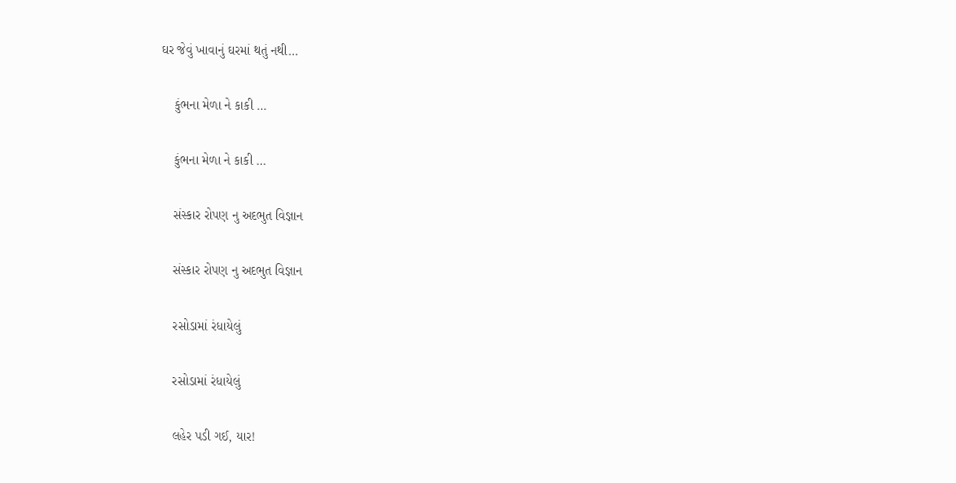ઘર જેવું ખાવાનું ઘરમાં થતું નથી…

    કુંભના મેળા ને કાકી …

    કુંભના મેળા ને કાકી …

    સંસ્કાર રોપણ નુ અદભુત વિજ્ઞાન

    સંસ્કાર રોપણ નુ અદભુત વિજ્ઞાન

    રસોડામાં રંધાયેલું

    રસોડામાં રંધાયેલું

    લહેર પડી ગઈ, યાર!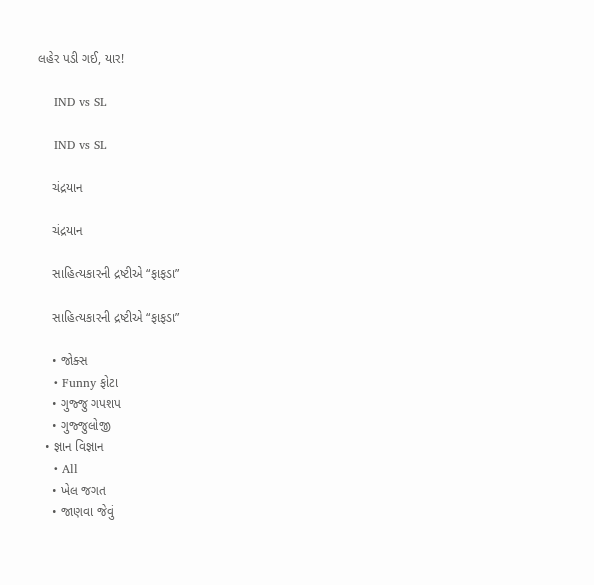લહેર પડી ગઈ, યાર!

    IND vs SL

    IND vs SL

    ચંદ્રયાન

    ચંદ્રયાન

    સાહિત્યકારની દ્રષ્ટીએ “ફાફડા”

    સાહિત્યકારની દ્રષ્ટીએ “ફાફડા”

    • જોક્સ
    • Funny ફોટા
    • ગુજ્જુ ગપશપ
    • ગુજ્જુલોજી
  • જ્ઞાન વિજ્ઞાન
    • All
    • ખેલ જગત
    • જાણવા જેવું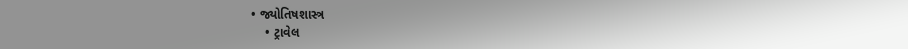• જ્યોતિષશાસ્ત્ર
    • ટ્રાવેલ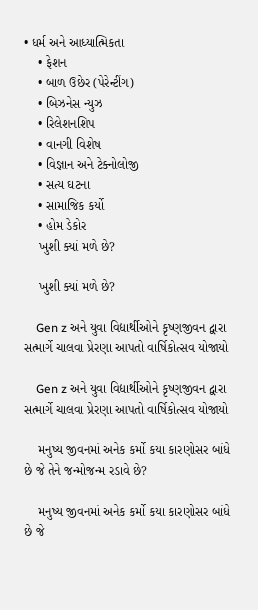• ધર્મ અને આધ્યાત્મિકતા
    • ફેશન
    • બાળ ઉછેર (પેરેન્ટીંગ)
    • બિઝનેસ ન્યુઝ
    • રિલેશનશિપ
    • વાનગી વિશેષ
    • વિજ્ઞાન અને ટેક્નોલોજી
    • સત્ય ઘટના
    • સામાજિક કર્યો
    • હોમ ડેકોર
    ખુશી ક્યાં મળે છે?

    ખુશી ક્યાં મળે છે?

    Gen z અને યુવા વિદ્યાર્થીઓને કૃષ્ણજીવન દ્વારા સત્માર્ગે ચાલવા પ્રેરણા આપતો વાર્ષિકોત્સવ યોજાયો

    Gen z અને યુવા વિદ્યાર્થીઓને કૃષ્ણજીવન દ્વારા સત્માર્ગે ચાલવા પ્રેરણા આપતો વાર્ષિકોત્સવ યોજાયો

    મનુષ્ય જીવનમાં અનેક કર્મો કયા કારણોસર બાંધે છે જે તેને જન્મોજન્મ રડાવે છે?

    મનુષ્ય જીવનમાં અનેક કર્મો કયા કારણોસર બાંધે છે જે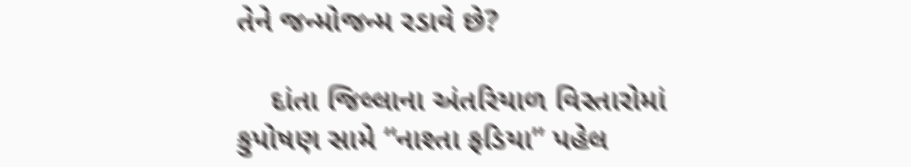તેને જન્મોજન્મ રડાવે છે?

    દાંતા જિલ્લાના અંતરિયાળ વિસ્તારોમાં કુપોષણ સામે “નાશ્તા ફડિયા” પહેલ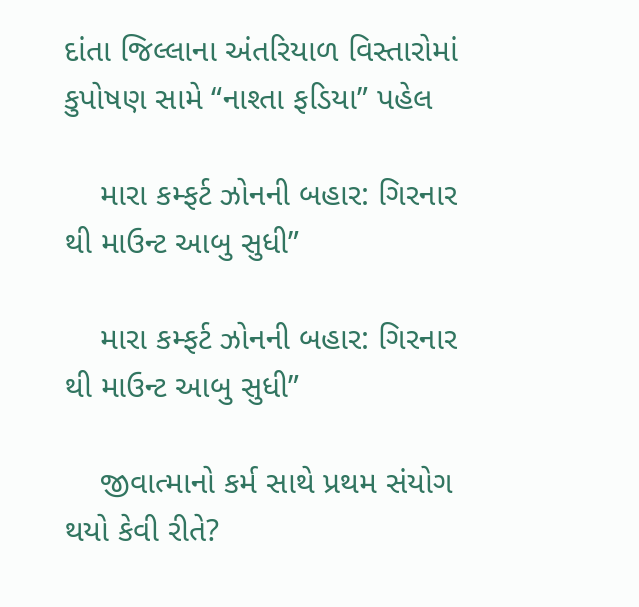દાંતા જિલ્લાના અંતરિયાળ વિસ્તારોમાં કુપોષણ સામે “નાશ્તા ફડિયા” પહેલ

    મારા કમ્ફર્ટ ઝોનની બહાર: ગિરનાર થી માઉન્ટ આબુ સુધી”

    મારા કમ્ફર્ટ ઝોનની બહાર: ગિરનાર થી માઉન્ટ આબુ સુધી”

    જીવાત્માનો કર્મ સાથે પ્રથમ સંયોગ થયો કેવી રીતે?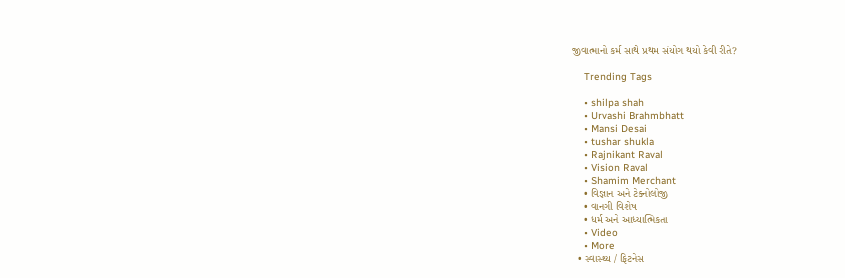જીવાત્માનો કર્મ સાથે પ્રથમ સંયોગ થયો કેવી રીતે?

    Trending Tags

    • shilpa shah
    • Urvashi Brahmbhatt
    • Mansi Desai
    • tushar shukla
    • Rajnikant Raval
    • Vision Raval
    • Shamim Merchant
    • વિજ્ઞાન અને ટેક્નોલોજી
    • વાનગી વિશેષ
    • ધર્મ અને આધ્યાત્મિકતા
    • Video
    • More
  • સ્વાસ્થ્ય / ફિટનેસ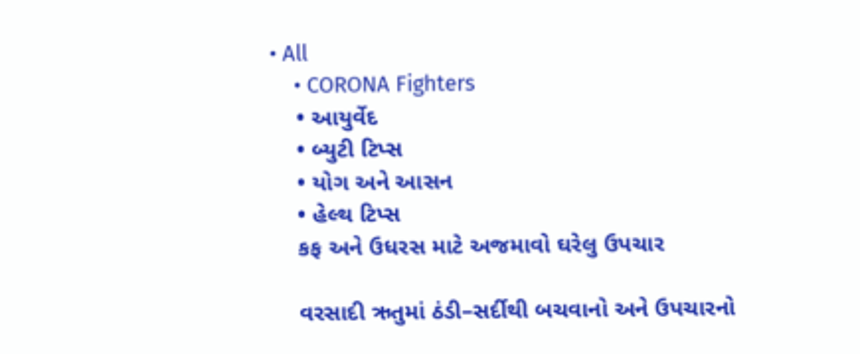• All
    • CORONA Fighters
    • આયુર્વેદ
    • બ્યુટી ટિપ્સ
    • યોગ અને આસન
    • હેલ્થ ટિપ્સ
    કફ અને ઉધરસ માટે અજમાવો ઘરેલુ ઉપચાર

    વરસાદી ઋતુમાં ઠંડી–સર્દીથી બચવાનો અને ઉપચારનો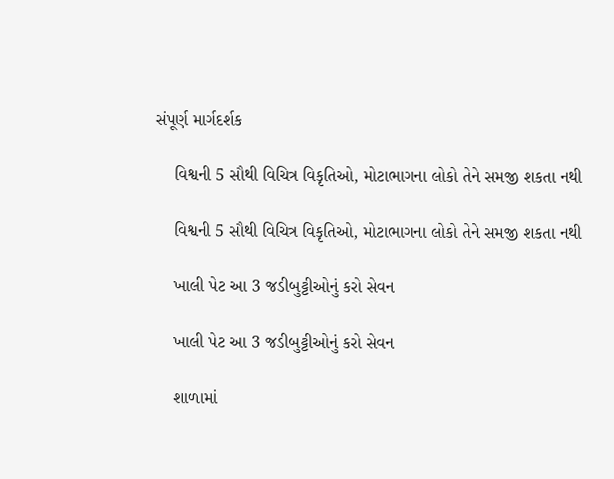સંપૂર્ણ માર્ગદર્શક

    વિશ્વની 5 સૌથી વિચિત્ર વિકૃતિઓ, મોટાભાગના લોકો તેને સમજી શકતા નથી

    વિશ્વની 5 સૌથી વિચિત્ર વિકૃતિઓ, મોટાભાગના લોકો તેને સમજી શકતા નથી

    ખાલી પેટ આ 3 જડીબુટ્ટીઓનું કરો સેવન

    ખાલી પેટ આ 3 જડીબુટ્ટીઓનું કરો સેવન

    શાળામાં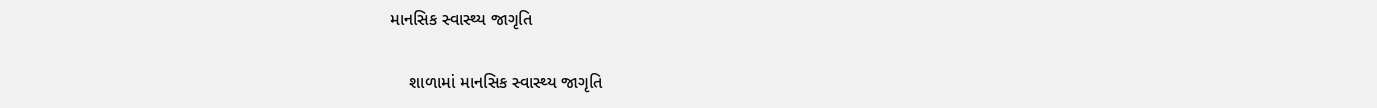માનસિક સ્વાસ્થ્ય જાગૃતિ

    શાળામાં માનસિક સ્વાસ્થ્ય જાગૃતિ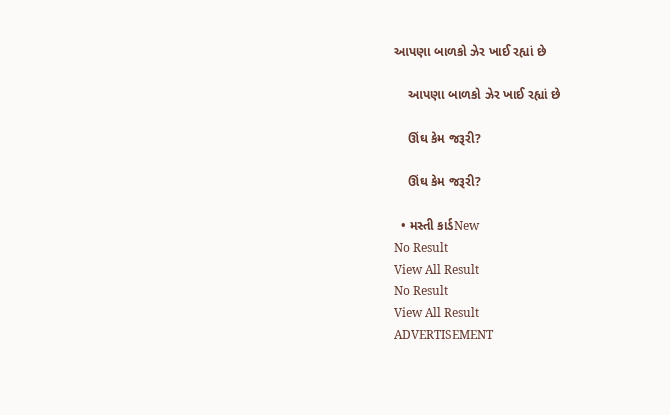આપણા બાળકો ઝેર ખાઈ રહ્યાં છે

    આપણા બાળકો ઝેર ખાઈ રહ્યાં છે

    ઊંઘ કેમ જરૂરી?

    ઊંઘ કેમ જરૂરી?

  • મસ્તી કાર્ડNew
No Result
View All Result
No Result
View All Result
ADVERTISEMENT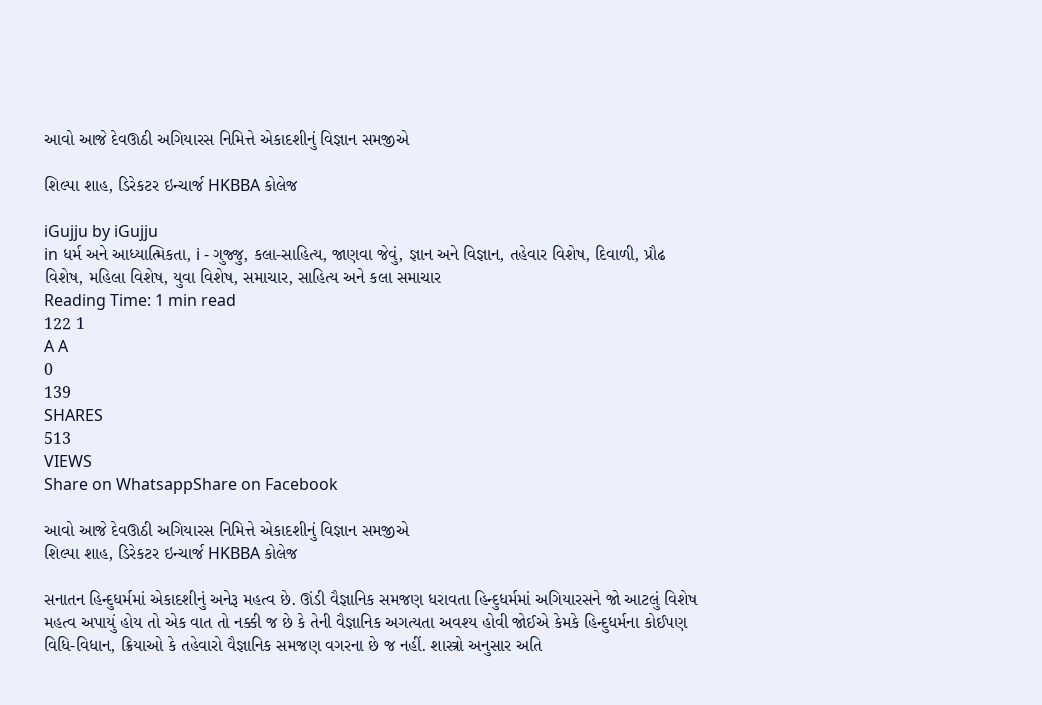આવો આજે દેવઊઠી અગિયારસ નિમિત્તે એકાદશીનું વિજ્ઞાન સમજીએ

શિલ્પા શાહ, ડિરેકટર ઇન્ચાર્જ HKBBA કોલેજ

iGujju by iGujju
in ધર્મ અને આધ્યાત્મિકતા, i - ગુજ્જુ, કલા-સાહિત્ય, જાણવા જેવું, જ્ઞાન અને વિજ્ઞાન, તહેવાર વિશેષ, દિવાળી, પ્રૌઢ વિશેષ, મહિલા વિશેષ, યુવા વિશેષ, સમાચાર, સાહિત્ય અને કલા સમાચાર
Reading Time: 1 min read
122 1
A A
0
139
SHARES
513
VIEWS
Share on WhatsappShare on Facebook

આવો આજે દેવઊઠી અગિયારસ નિમિત્તે એકાદશીનું વિજ્ઞાન સમજીએ
શિલ્પા શાહ, ડિરેકટર ઇન્ચાર્જ HKBBA કોલેજ

સનાતન હિન્દુધર્મમાં એકાદશીનું અનેરૂ મહત્વ છે. ઊંડી વૈજ્ઞાનિક સમજણ ધરાવતા હિન્દુધર્મમાં અગિયારસને જો આટલું વિશેષ મહત્વ અપાયું હોય તો એક વાત તો નક્કી જ છે કે તેની વૈજ્ઞાનિક અગત્યતા અવશ્ય હોવી જોઈએ કેમકે હિન્દુધર્મના કોઈપણ વિધિ-વિધાન, ક્રિયાઓ કે તહેવારો વૈજ્ઞાનિક સમજણ વગરના છે જ નહીં. શાસ્ત્રો અનુસાર અતિ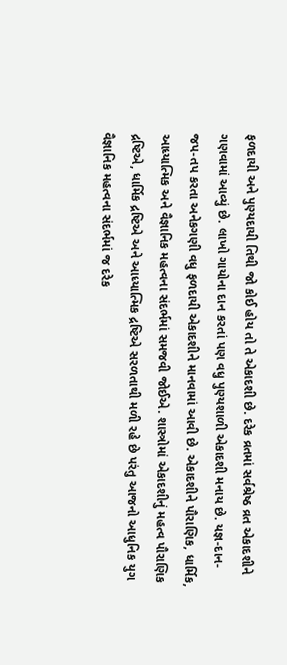ફળદાયી અને પુણ્યદાયી તિથી જો કોઈ હોય તો તે એકાદશી છે. દરેક વ્રતમાં સર્વશ્રેષ્ઠ વ્રત એકાદશીને ગણવામાં આવ્યું છે. લાખો ગાયોના દાન કરતાં પણ વધુ પુણ્યશાળી એકાદશી મનાય છે. યજ્ઞ-દાન-જપ-તપ કરતા અનેકગણી વધુ ફળદાયી એકાદશીને માનવામાં આવી છે. એકાદશીને પૌરાણિક, ધાર્મિક, આધ્યાત્મિક અને વૈજ્ઞાનિક મહત્વના સંદર્ભમાં સમજવી જોઈએ. શાસ્ત્રોમાં એકાદશીનું મહત્વ પૌરાણિક દ્રષ્ટિએ, ધાર્મિક દ્રષ્ટિએ અને આધ્યાત્મિક દ્રષ્ટિએ સરળતાથી મળી રહે છે પરંતુ આજનો આધુનિક યુગ વૈજ્ઞાનિક મહત્વના સંદર્ભમાં જ દરેક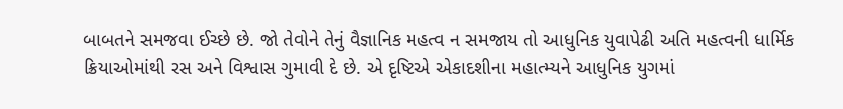બાબતને સમજવા ઈચ્છે છે. જો તેવોને તેનું વૈજ્ઞાનિક મહત્વ ન સમજાય તો આધુનિક યુવાપેઢી અતિ મહત્વની ધાર્મિક ક્રિયાઓમાંથી રસ અને વિશ્વાસ ગુમાવી દે છે. એ દૃષ્ટિએ એકાદશીના મહાત્મ્યને આધુનિક યુગમાં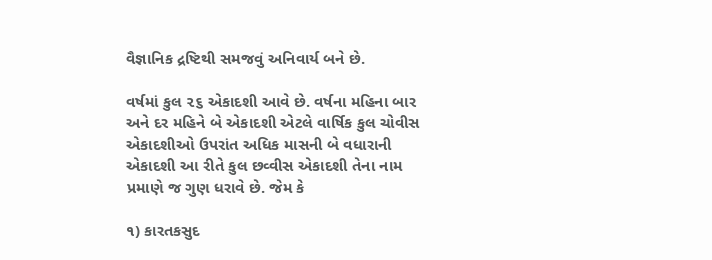વૈજ્ઞાનિક દ્રષ્ટિથી સમજવું અનિવાર્ય બને છે.

વર્ષમાં કુલ ૨૬ એકાદશી આવે છે. વર્ષના મહિના બાર અને દર મહિને બે એકાદશી એટલે વાર્ષિક કુલ ચોવીસ એકાદશીઓ ઉપરાંત અધિક માસની બે વધારાની એકાદશી આ રીતે કુલ છવ્વીસ એકાદશી તેના નામ પ્રમાણે જ ગુણ ધરાવે છે. જેમ કે

૧) કારતકસુદ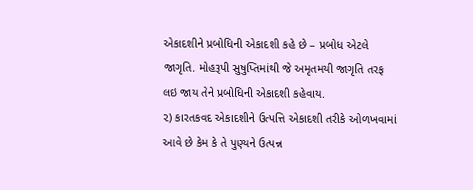એકાદશીને પ્રબોધિની એકાદશી કહે છે – પ્રબોધ એટલે જાગૃતિ. મોહરૂપી સુષુપ્તિમાંથી જે અમૃતમયી જાગૃતિ તરફ લઇ જાય તેને પ્રબોધિની એકાદશી કહેવાય.
૨) કારતકવદ એકાદશીને ઉત્પત્તિ એકાદશી તરીકે ઓળખવામાં આવે છે કેમ કે તે પુણ્યને ઉત્પન્ન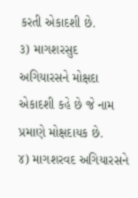કરતી એકાદશી છે.
૩) માગશરસુદ અગિયારસને મોક્ષદા એકાદશી કહે છે જે નામ પ્રમાણે મોક્ષદાયક છે.
૪) માગશરવદ અગિયારસને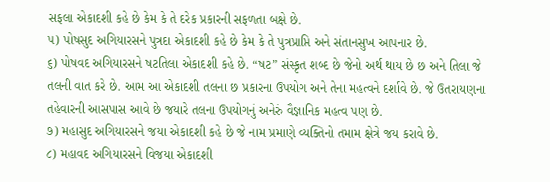સફલા એકાદશી કહે છે કેમ કે તે દરેક પ્રકારની સફળતા બક્ષે છે.
૫) પોષસુદ અગિયારસને પુત્રદા એકાદશી કહે છે કેમ કે તે પુત્રપ્રાપ્તિ અને સંતાનસુખ આપનાર છે.
૬) પોષવદ અગિયારસને ષટતિલા એકાદશી કહે છે. “ષટ” સંસ્કૃત શબ્દ છે જેનો અર્થ થાય છે છ અને તિલા જે તલની વાત કરે છે. આમ આ એકાદશી તલના છ પ્રકારના ઉપયોગ અને તેના મહત્વને દર્શાવે છે. જે ઉતરાયણના તહેવારની આસપાસ આવે છે જયારે તલના ઉપયોગનું અનેરું વૈજ્ઞાનિક મહત્વ પણ છે.
૭) મહાસુદ અગિયારસને જયા એકાદશી કહે છે જે નામ પ્રમાણે વ્યક્તિનો તમામ ક્ષેત્રે જય કરાવે છે.
૮) મહાવદ અગિયારસને વિજયા એકાદશી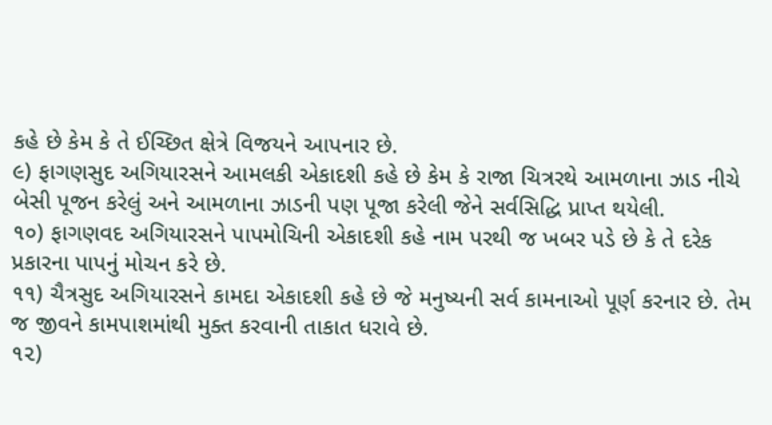કહે છે કેમ કે તે ઈચ્છિત ક્ષેત્રે વિજયને આપનાર છે.
૯) ફાગણસુદ અગિયારસને આમલકી એકાદશી કહે છે કેમ કે રાજા ચિત્રરથે આમળાના ઝાડ નીચે બેસી પૂજન કરેલું અને આમળાના ઝાડની પણ પૂજા કરેલી જેને સર્વસિદ્ધિ પ્રાપ્ત થયેલી.
૧૦) ફાગણવદ અગિયારસને પાપમોચિની એકાદશી કહે નામ પરથી જ ખબર પડે છે કે તે દરેક પ્રકારના પાપનું મોચન કરે છે.
૧૧) ચૈત્રસુદ અગિયારસને કામદા એકાદશી કહે છે જે મનુષ્યની સર્વ કામનાઓ પૂર્ણ કરનાર છે. તેમ જ જીવને કામપાશમાંથી મુક્ત કરવાની તાકાત ધરાવે છે.
૧૨)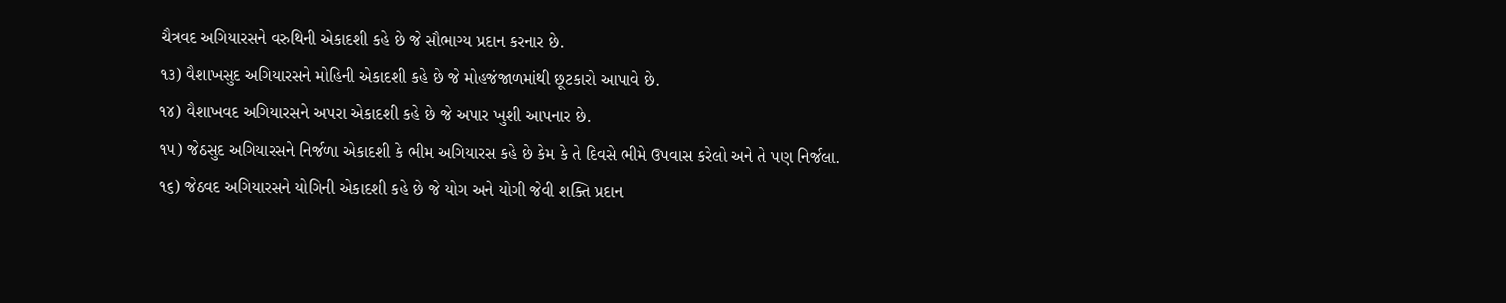ચૈત્રવદ અગિયારસને વરુથિની એકાદશી કહે છે જે સૌભાગ્ય પ્રદાન કરનાર છે.
૧૩) વૈશાખસુદ અગિયારસને મોહિની એકાદશી કહે છે જે મોહજંજાળમાંથી છૂટકારો આપાવે છે.
૧૪) વૈશાખવદ અગિયારસને અપરા એકાદશી કહે છે જે અપાર ખુશી આપનાર છે.
૧૫) જેઠસુદ અગિયારસને નિર્જળા એકાદશી કે ભીમ અગિયારસ કહે છે કેમ કે તે દિવસે ભીમે ઉપવાસ કરેલો અને તે પણ નિર્જલા.
૧૬) જેઠવદ અગિયારસને યોગિની એકાદશી કહે છે જે યોગ અને યોગી જેવી શક્તિ પ્રદાન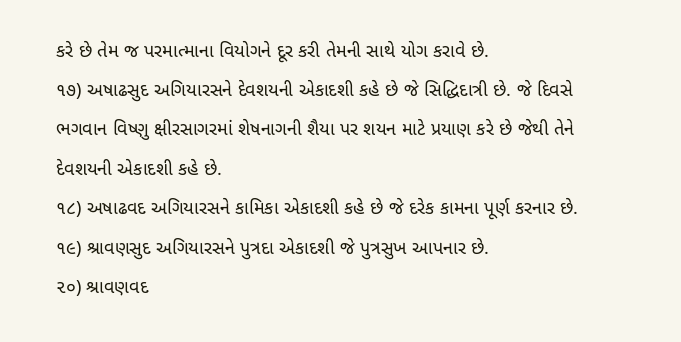કરે છે તેમ જ પરમાત્માના વિયોગને દૂર કરી તેમની સાથે યોગ કરાવે છે.
૧૭) અષાઢસુદ અગિયારસને દેવશયની એકાદશી કહે છે જે સિદ્ધિદાત્રી છે. જે દિવસે ભગવાન વિષ્ણુ ક્ષીરસાગરમાં શેષનાગની શૈયા પર શયન માટે પ્રયાણ કરે છે જેથી તેને દેવશયની એકાદશી કહે છે.
૧૮) અષાઢવદ અગિયારસને કામિકા એકાદશી કહે છે જે દરેક કામના પૂર્ણ કરનાર છે.
૧૯) શ્રાવણસુદ અગિયારસને પુત્રદા એકાદશી જે પુત્રસુખ આપનાર છે.
૨૦) શ્રાવણવદ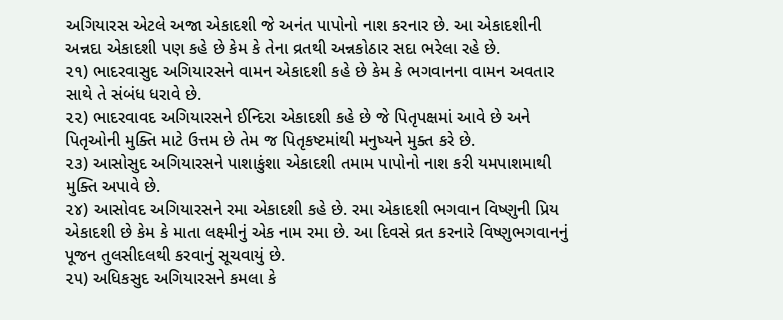અગિયારસ એટલે અજા એકાદશી જે અનંત પાપોનો નાશ કરનાર છે. આ એકાદશીની અન્નદા એકાદશી પણ કહે છે કેમ કે તેના વ્રતથી અન્નકોઠાર સદા ભરેલા રહે છે.
૨૧) ભાદરવાસુદ અગિયારસને વામન એકાદશી કહે છે કેમ કે ભગવાનના વામન અવતાર સાથે તે સંબંધ ધરાવે છે.
૨૨) ભાદરવાવદ અગિયારસને ઈન્દિરા એકાદશી કહે છે જે પિતૃપક્ષમાં આવે છે અને પિતૃઓની મુક્તિ માટે ઉત્તમ છે તેમ જ પિતૃકષ્ટમાંથી મનુષ્યને મુક્ત કરે છે.
૨૩) આસોસુદ અગિયારસને પાશાકુંશા એકાદશી તમામ પાપોનો નાશ કરી યમપાશમાથી મુક્તિ અપાવે છે.
૨૪) આસોવદ અગિયારસને રમા એકાદશી કહે છે. રમા એકાદશી ભગવાન વિષ્ણુની પ્રિય એકાદશી છે કેમ કે માતા લક્ષ્મીનું એક નામ રમા છે. આ દિવસે વ્રત કરનારે વિષ્ણુભગવાનનું પૂજન તુલસીદલથી કરવાનું સૂચવાયું છે.
૨૫) અધિકસુદ અગિયારસને કમલા કે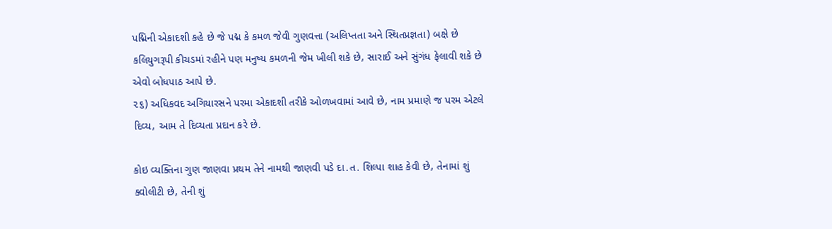પદ્મિની એકાદશી કહે છે જે પદ્મ કે કમળ જેવી ગુણવત્તા (અલિપ્તતા અને સ્થિતપ્રજ્ઞતા) બક્ષે છે કલિયુગરૂપી કીચડમાં રહીને પણ મનુષ્ય કમળની જેમ ખીલી શકે છે, સારાઈ અને સુંગંધ ફેલાવી શકે છે એવો બોધપાઠ આપે છે.
૨૬) અધિકવદ અગિયારસને પરમા એકાદશી તરીકે ઓળખવામાં આવે છે, નામ પ્રમાણે જ પરમ એટલે દિવ્ય, આમ તે દિવ્યતા પ્રદાન કરે છે.

કોઇ વ્યક્તિના ગુણ જાણવા પ્રથમ તેને નામથી જાણવી પડે દા.ત. શિલ્પા શાહ કેવી છે, તેનામાં શું ક્વોલીટી છે, તેની શું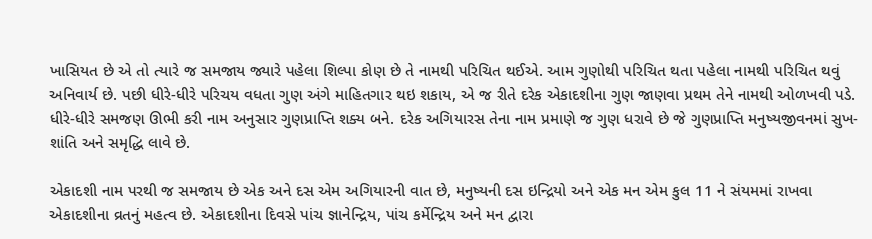ખાસિયત છે એ તો ત્યારે જ સમજાય જ્યારે પહેલા શિલ્પા કોણ છે તે નામથી પરિચિત થઈએ. આમ ગુણોથી પરિચિત થતા પહેલા નામથી પરિચિત થવું અનિવાર્ય છે. પછી ધીરે-ધીરે પરિચય વધતા ગુણ અંગે માહિતગાર થઇ શકાય, એ જ રીતે દરેક એકાદશીના ગુણ જાણવા પ્રથમ તેને નામથી ઓળખવી પડે. ધીરે-ધીરે સમજણ ઊભી કરી નામ અનુસાર ગુણપ્રાપ્તિ શક્ય બને. દરેક અગિયારસ તેના નામ પ્રમાણે જ ગુણ ધરાવે છે જે ગુણપ્રાપ્તિ મનુષ્યજીવનમાં સુખ-શાંતિ અને સમૃદ્ધિ લાવે છે.

એકાદશી નામ પરથી જ સમજાય છે એક અને દસ એમ અગિયારની વાત છે, મનુષ્યની દસ ઇન્દ્રિયો અને એક મન એમ કુલ 11 ને સંયમમાં રાખવા એકાદશીના વ્રતનું મહત્વ છે. એકાદશીના દિવસે પાંચ જ્ઞાનેન્દ્રિય, પાંચ કર્મેન્દ્રિય અને મન દ્વારા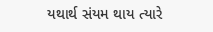યથાર્થ સંયમ થાય ત્યારે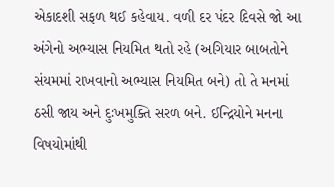એકાદશી સફળ થઈ કહેવાય. વળી દર પંદર દિવસે જો આ અંગેનો અભ્યાસ નિયમિત થતો રહે (અગિયાર બાબતોને સંયમમાં રાખવાનો અભ્યાસ નિયમિત બને) તો તે મનમાં ઠસી જાય અને દુઃખમુક્તિ સરળ બને. ઈન્દ્રિયોને મનના વિષયોમાંથી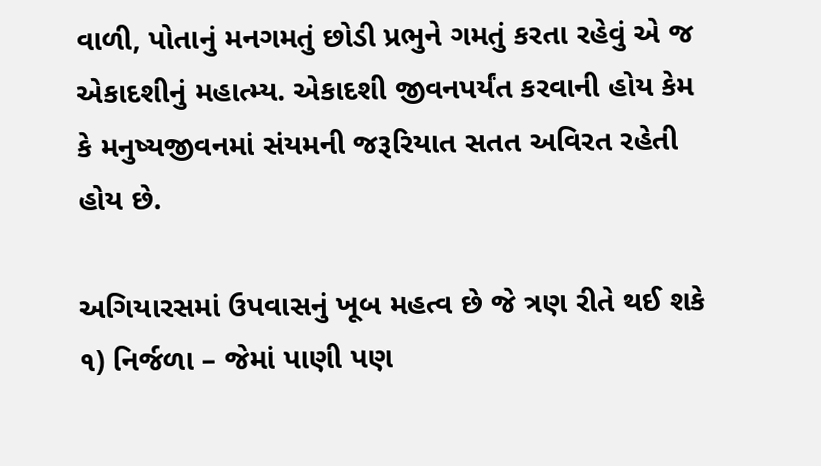વાળી, પોતાનું મનગમતું છોડી પ્રભુને ગમતું કરતા રહેવું એ જ એકાદશીનું મહાત્મ્ય. એકાદશી જીવનપર્યંત કરવાની હોય કેમ કે મનુષ્યજીવનમાં સંયમની જરૂરિયાત સતત અવિરત રહેતી હોય છે.

અગિયારસમાં ઉપવાસનું ખૂબ મહત્વ છે જે ત્રણ રીતે થઈ શકે ૧) નિર્જળા – જેમાં પાણી પણ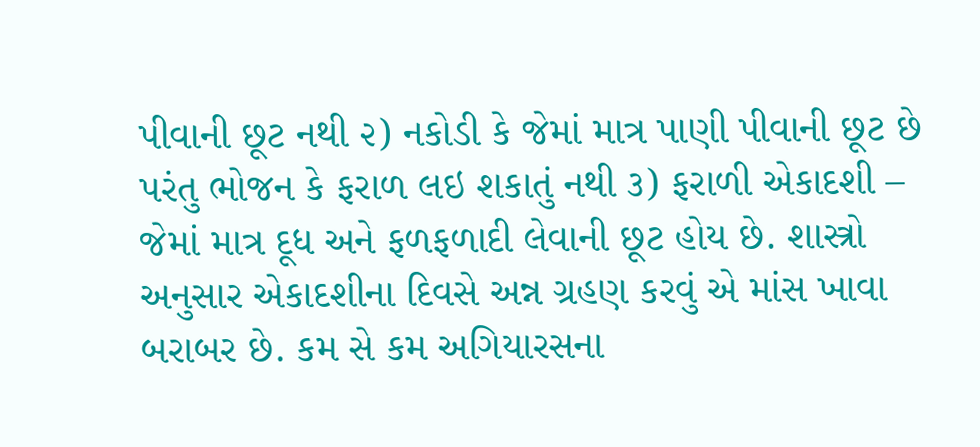પીવાની છૂટ નથી ૨) નકોડી કે જેમાં માત્ર પાણી પીવાની છૂટ છે પરંતુ ભોજન કે ફરાળ લઇ શકાતું નથી ૩) ફરાળી એકાદશી – જેમાં માત્ર દૂધ અને ફળફળાદી લેવાની છૂટ હોય છે. શાસ્ત્રો અનુસાર એકાદશીના દિવસે અન્ન ગ્રહણ કરવું એ માંસ ખાવા બરાબર છે. કમ સે કમ અગિયારસના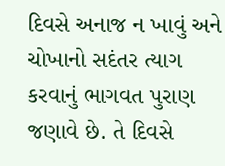દિવસે અનાજ ન ખાવું અને ચોખાનો સદંતર ત્યાગ કરવાનું ભાગવત પુરાણ જણાવે છે. તે દિવસે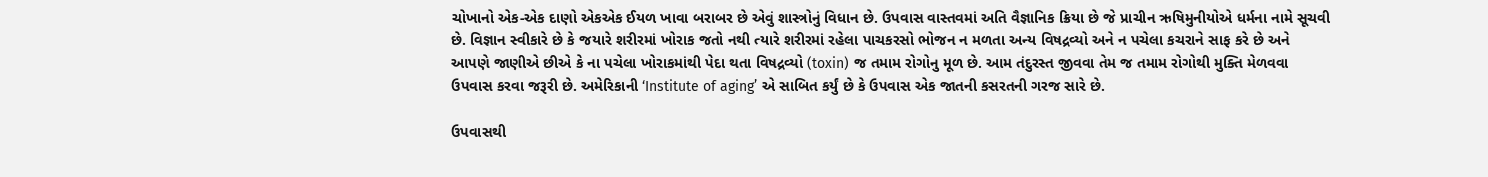ચોખાનો એક-એક દાણો એકએક ઈયળ ખાવા બરાબર છે એવું શાસ્ત્રોનું વિધાન છે. ઉપવાસ વાસ્તવમાં અતિ વૈજ્ઞાનિક ક્રિયા છે જે પ્રાચીન ઋષિમુનીયોએ ધર્મના નામે સૂચવી છે. વિજ્ઞાન સ્વીકારે છે કે જયારે શરીરમાં ખોરાક જતો નથી ત્યારે શરીરમાં રહેલા પાચકરસો ભોજન ન મળતા અન્ય વિષદ્રવ્યો અને ન પચેલા કચરાને સાફ કરે છે અને આપણે જાણીએ છીએ કે ના પચેલા ખોરાકમાંથી પેદા થતા વિષદ્રવ્યો (toxin) જ તમામ રોગોનુ મૂળ છે. આમ તંદુરસ્ત જીવવા તેમ જ તમામ રોગોથી મુક્તિ મેળવવા ઉપવાસ કરવા જરૂરી છે. અમેરિકાની ‘Institute of aging’ એ સાબિત કર્યું છે કે ઉપવાસ એક જાતની કસરતની ગરજ સારે છે.

ઉપવાસથી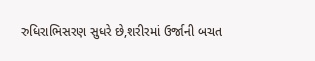રુધિરાભિસરણ સુધરે છે,શરીરમાં ઉર્જાની બચત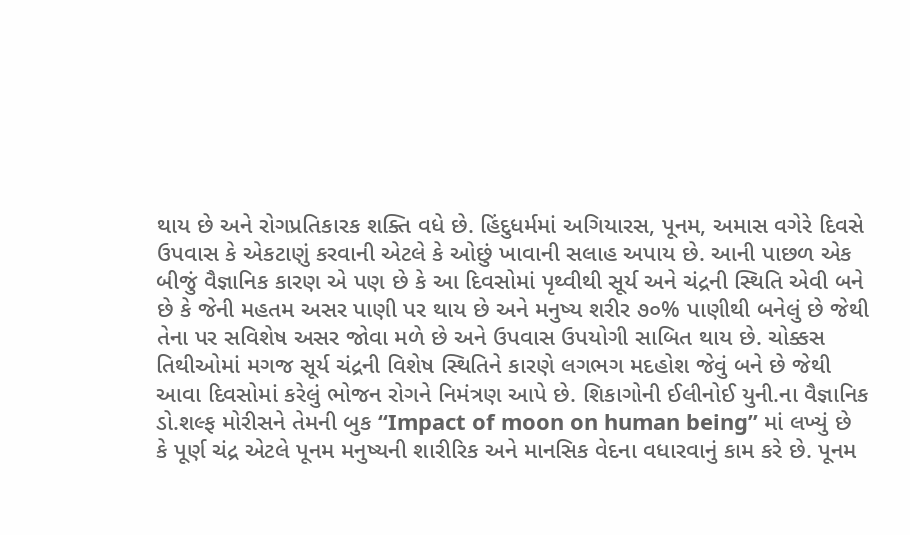થાય છે અને રોગપ્રતિકારક શક્તિ વધે છે. હિંદુધર્મમાં અગિયારસ, પૂનમ, અમાસ વગેરે દિવસે ઉપવાસ કે એકટાણું કરવાની એટલે કે ઓછું ખાવાની સલાહ અપાય છે. આની પાછળ એક બીજું વૈજ્ઞાનિક કારણ એ પણ છે કે આ દિવસોમાં પૃથ્વીથી સૂર્ય અને ચંદ્રની સ્થિતિ એવી બને છે કે જેની મહતમ અસર પાણી પર થાય છે અને મનુષ્ય શરીર ૭૦% પાણીથી બનેલું છે જેથી તેના પર સવિશેષ અસર જોવા મળે છે અને ઉપવાસ ઉપયોગી સાબિત થાય છે. ચોક્કસ તિથીઓમાં મગજ સૂર્ય ચંદ્રની વિશેષ સ્થિતિને કારણે લગભગ મદહોશ જેવું બને છે જેથી આવા દિવસોમાં કરેલું ભોજન રોગને નિમંત્રણ આપે છે. શિકાગોની ઈલીનોઈ યુની.ના વૈજ્ઞાનિક ડો.શલ્ફ મોરીસને તેમની બુક “Impact of moon on human being” માં લખ્યું છે કે પૂર્ણ ચંદ્ર એટલે પૂનમ મનુષ્યની શારીરિક અને માનસિક વેદના વધારવાનું કામ કરે છે. પૂનમ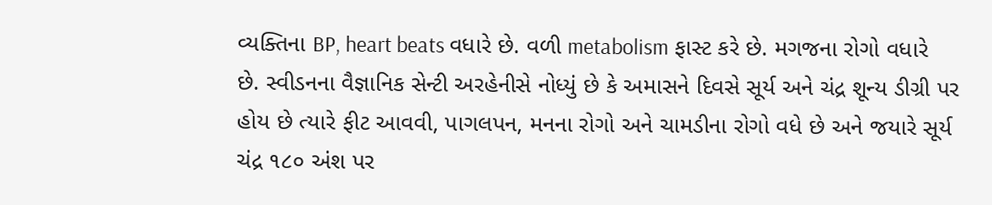વ્યક્તિના BP, heart beats વધારે છે. વળી metabolism ફાસ્ટ કરે છે. મગજના રોગો વધારે છે. સ્વીડનના વૈજ્ઞાનિક સેન્ટી અરહેનીસે નોધ્યું છે કે અમાસને દિવસે સૂર્ય અને ચંદ્ર શૂન્ય ડીગ્રી પર હોય છે ત્યારે ફીટ આવવી, પાગલપન, મનના રોગો અને ચામડીના રોગો વધે છે અને જયારે સૂર્ય ચંદ્ર ૧૮૦ અંશ પર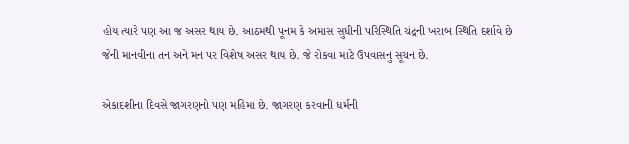હોય ત્યારે પણ આ જ અસર થાય છે. આઠમથી પૂનમ કે અમાસ સુધીની પરિસ્થિતિ ચંદ્રની ખરાબ સ્થિતિ દર્શાવે છે જેની માનવીના તન અને મન પર વિશેષ અસર થાય છે. જે રોકવા માટે ઉપવાસનુ સૂચન છે.

એકાદશીના દિવસે જાગરણનો પણ મહિમા છે. જાગરણ કરવાની ધર્મની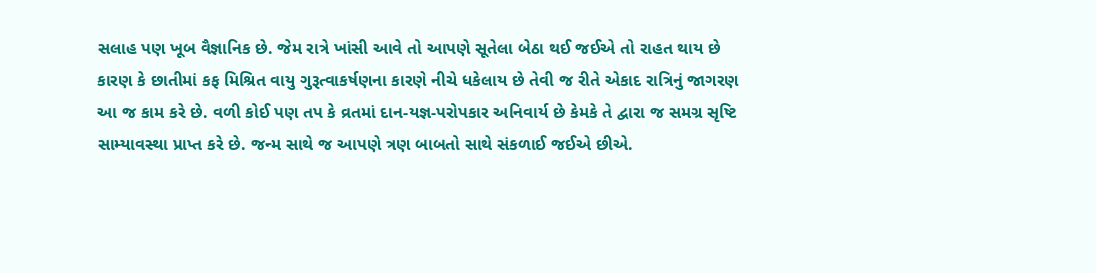સલાહ પણ ખૂબ વૈજ્ઞાનિક છે. જેમ રાત્રે ખાંસી આવે તો આપણે સૂતેલા બેઠા થઈ જઈએ તો રાહત થાય છે કારણ કે છાતીમાં કફ મિશ્રિત વાયુ ગુરૂત્વાકર્ષણના કારણે નીચે ધકેલાય છે તેવી જ રીતે એકાદ રાત્રિનું જાગરણ આ જ કામ કરે છે. વળી કોઈ પણ તપ કે વ્રતમાં દાન-યજ્ઞ-પરોપકાર અનિવાર્ય છે કેમકે તે દ્વારા જ સમગ્ર સૃષ્ટિ સામ્યાવસ્થા પ્રાપ્ત કરે છે. જન્મ સાથે જ આપણે ત્રણ બાબતો સાથે સંકળાઈ જઈએ છીએ.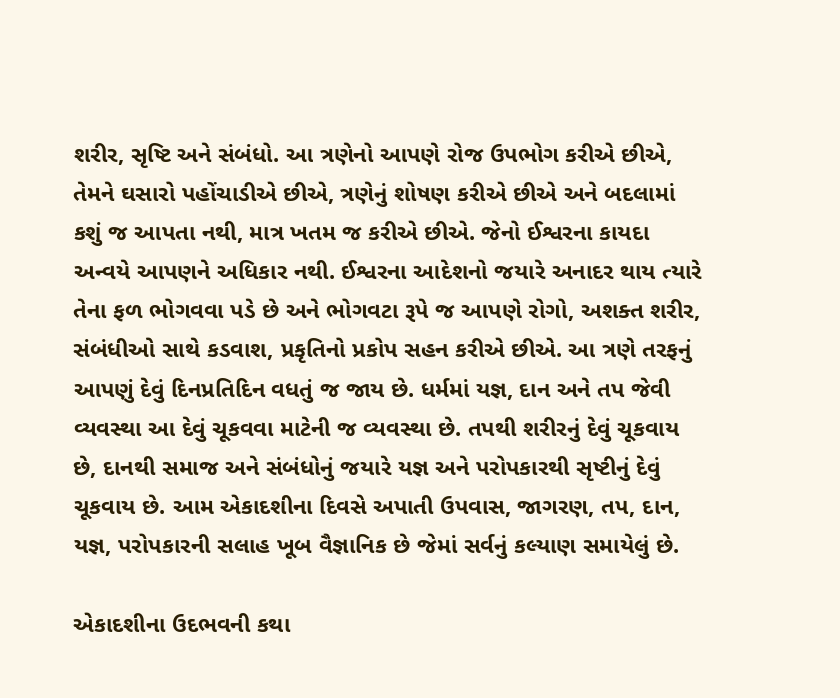શરીર, સૃષ્ટિ અને સંબંધો. આ ત્રણેનો આપણે રોજ ઉપભોગ કરીએ છીએ, તેમને ઘસારો પહોંચાડીએ છીએ, ત્રણેનું શોષણ કરીએ છીએ અને બદલામાં કશું જ આપતા નથી, માત્ર ખતમ જ કરીએ છીએ. જેનો ઈશ્વરના કાયદા અન્વયે આપણને અધિકાર નથી. ઈશ્વરના આદેશનો જયારે અનાદર થાય ત્યારે તેના ફળ ભોગવવા પડે છે અને ભોગવટા રૂપે જ આપણે રોગો, અશક્ત શરીર, સંબંધીઓ સાથે કડવાશ, પ્રકૃતિનો પ્રકોપ સહન કરીએ છીએ. આ ત્રણે તરફનું આપણું દેવું દિનપ્રતિદિન વધતું જ જાય છે. ધર્મમાં યજ્ઞ, દાન અને તપ જેવી વ્યવસ્થા આ દેવું ચૂકવવા માટેની જ વ્યવસ્થા છે. તપથી શરીરનું દેવું ચૂકવાય છે, દાનથી સમાજ અને સંબંધોનું જયારે યજ્ઞ અને પરોપકારથી સૃષ્ટીનું દેવું ચૂકવાય છે. આમ એકાદશીના દિવસે અપાતી ઉપવાસ, જાગરણ, તપ, દાન, યજ્ઞ, પરોપકારની સલાહ ખૂબ વૈજ્ઞાનિક છે જેમાં સર્વનું કલ્યાણ સમાયેલું છે.

એકાદશીના ઉદભવની કથા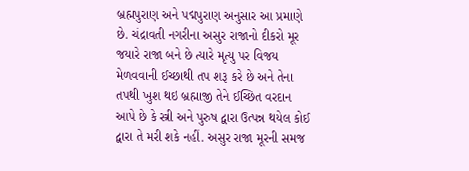બ્રહ્મપુરાણ અને પદ્મપુરાણ અનુસાર આ પ્રમાણે છે. ચંદ્રાવતી નગરીના અસુર રાજાનો દીકરો મૂર જયારે રાજા બને છે ત્યારે મૃત્યુ પર વિજય મેળવવાની ઈચ્છાથી તપ શરૂ કરે છે અને તેના તપથી ખુશ થઇ બ્રહ્માજી તેને ઈચ્છિત વરદાન આપે છે કે સ્ત્રી અને પુરુષ દ્વારા ઉત્પન્ન થયેલ કોઈ દ્વારા તે મરી શકે નહીં. અસુર રાજા મૂરની સમજ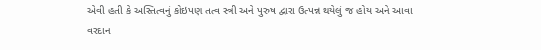એવી હતી કે અસ્તિત્વનું કોઇપણ તત્વ સ્ત્રી અને પુરુષ દ્વારા ઉત્પન્ન થયેલું જ હોય અને આવા વરદાન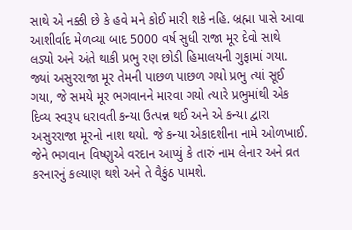સાથે એ નક્કી છે કે હવે મને કોઈ મારી શકે નહિ. બ્રહ્મા પાસે આવા આશીર્વાદ મેળવ્યા બાદ 5000 વર્ષ સુધી રાજા મૂર દેવો સાથે લડ્યો અને અંતે થાકી પ્રભુ રણ છોડી હિમાલયની ગુફામાં ગયા. જ્યાં અસુરરાજા મૂર તેમની પાછળ પાછળ ગયો પ્રભુ ત્યાં સૂઈ ગયા, જે સમયે મૂર ભગવાનને મારવા ગયો ત્યારે પ્રભુમાંથી એક દિવ્ય સ્વરૂપ ધરાવતી કન્યા ઉત્પન્ન થઈ અને એ કન્યા દ્વારા અસુરરાજા મૂરનો નાશ થયો. જે કન્યા એકાદશીના નામે ઓળખાઈ. જેને ભગવાન વિષ્ણુએ વરદાન આપ્યું કે તારું નામ લેનાર અને વ્રત કરનારનું કલ્યાણ થશે અને તે વૈકુંઠ પામશે.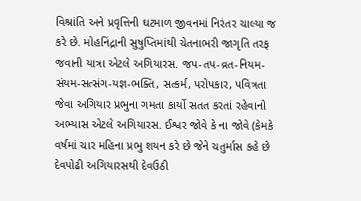વિશ્રાંતિ અને પ્રવૃત્તિની ઘટમાળ જીવનમાં નિરંતર ચાલ્યા જ કરે છે. મોહનિંદ્રાની સુષુપ્તિમાંથી ચેતનાભરી જાગૃતિ તરફ જવાની યાત્રા એટલે અગિયારસ. જપ-તપ-વ્રત-નિયમ-સંયમ-સત્સંગ-યજ્ઞ-ભક્તિ, સત્કર્મ, પરોપકાર, પવિત્રતા જેવા અગિયાર પ્રભુના ગમતા કાર્યો સતત કરતાં રહેવાનો અભ્યાસ એટલે અગિયારસ. ઈશ્વર જોવે કે ના જોવે (કેમકે વર્ષમાં ચાર મહિના પ્રભુ શયન કરે છે જેને ચતુર્માસ કહે છે દેવપોઢી અગિયારસથી દેવઉઠી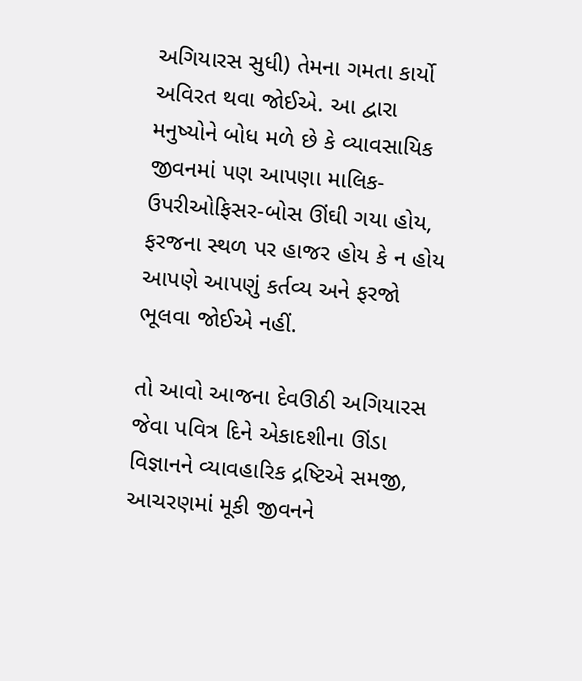અગિયારસ સુધી) તેમના ગમતા કાર્યો અવિરત થવા જોઈએ. આ દ્વારા મનુષ્યોને બોધ મળે છે કે વ્યાવસાયિક જીવનમાં પણ આપણા માલિક-ઉપરીઓફિસર-બોસ ઊંઘી ગયા હોય, ફરજના સ્થળ પર હાજર હોય કે ન હોય આપણે આપણું કર્તવ્ય અને ફરજો ભૂલવા જોઈએ નહીં.

તો આવો આજના દેવઊઠી અગિયારસ જેવા પવિત્ર દિને એકાદશીના ઊંડા વિજ્ઞાનને વ્યાવહારિક દ્રષ્ટિએ સમજી, આચરણમાં મૂકી જીવનને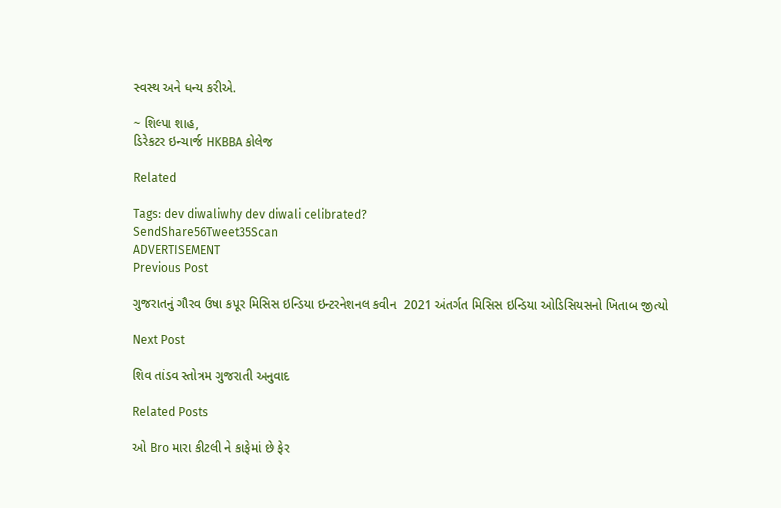સ્વસ્થ અને ધન્ય કરીએ.

~ શિલ્પા શાહ,
ડિરેકટર ઇન્ચાર્જ HKBBA કોલેજ

Related

Tags: dev diwaliwhy dev diwali celibrated?
SendShare56Tweet35Scan
ADVERTISEMENT
Previous Post

ગુજરાતનું ગૌરવ ઉષા કપૂર મિસિસ ઇન્ડિયા ઇન્ટરનેશનલ કવીન  2021 અંતર્ગત મિસિસ ઇન્ડિયા ઓડિસિયસનો ખિતાબ જીત્યો

Next Post

શિવ તાંડવ સ્તોત્રમ ગુજરાતી અનુવાદ

Related Posts

ઓ Bro મારા કીટલી ને કાફેમાં છે ફેર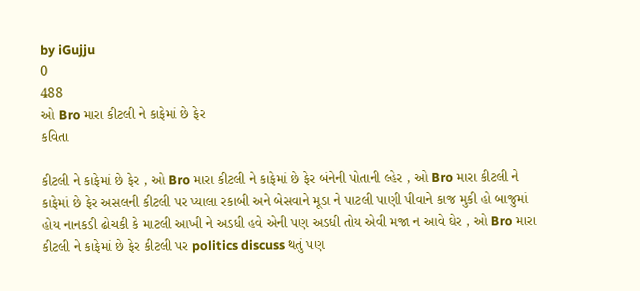by iGujju
0
488
ઓ Bro મારા કીટલી ને કાફેમાં છે ફેર
કવિતા

કીટલી ને કાફેમાં છે ફેર , ઓ Bro મારા કીટલી ને કાફેમાં છે ફેર બંનેની પોતાની લ્હેર , ઓ Bro મારા કીટલી ને કાફેમાં છે ફેર અસલની કીટલી પર પ્યાલા રકાબી અને બેસવાને મૂડા ને પાટલી પાણી પીવાને કાજ મુકી હો બાજુમાં હોય નાનકડી ઢોચકી કે માટલી આખી ને અડધી હવે એની પણ અડધી તોય એવી મજા ન આવે ઘેર , ઓ Bro મારા કીટલી ને કાફેમાં છે ફેર કીટલી પર politics discuss થતું પણ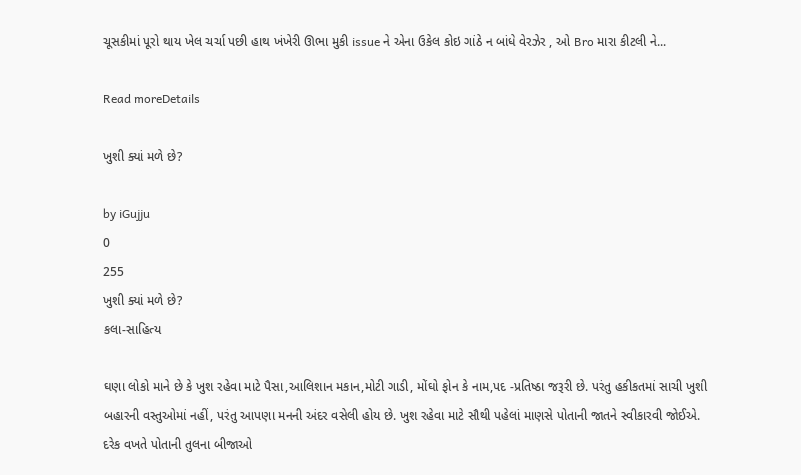ચૂસકીમાં પૂરો થાય ખેલ ચર્ચા પછી હાથ ખંખેરી ઊભા મુકી issue ને એના ઉકેલ કોઇ ગાંઠે ન બાંધે વેરઝેર , ઓ Bro મારા કીટલી ને...

Read moreDetails

ખુશી ક્યાં મળે છે?

by iGujju
0
255
ખુશી ક્યાં મળે છે?
કલા-સાહિત્ય

ઘણા લોકો માને છે કે ખુશ રહેવા માટે પૈસા,આલિશાન મકાન,મોટી ગાડી, મોંઘો ફોન કે નામ,પદ -પ્રતિષ્ઠા જરૂરી છે. પરંતુ હકીકતમાં સાચી ખુશી બહારની વસ્તુઓમાં નહીં, પરંતુ આપણા મનની અંદર વસેલી હોય છે. ખુશ રહેવા માટે સૌથી પહેલાં માણસે પોતાની જાતને સ્વીકારવી જોઈએ. દરેક વખતે પોતાની તુલના બીજાઓ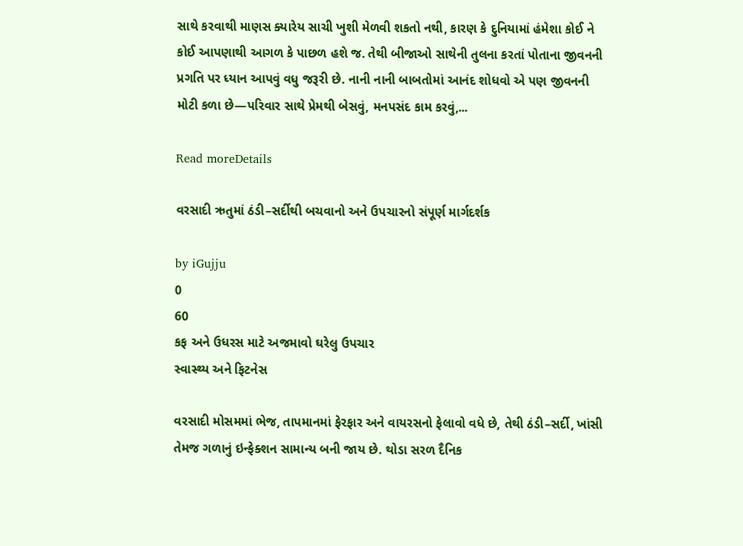સાથે કરવાથી માણસ ક્યારેય સાચી ખુશી મેળવી શકતો નથી, કારણ કે દુનિયામાં હંમેશા કોઈ ને કોઈ આપણાથી આગળ કે પાછળ હશે જ. તેથી બીજાઓ સાથેની તુલના કરતાં પોતાના જીવનની પ્રગતિ પર ધ્યાન આપવું વધુ જરૂરી છે. નાની નાની બાબતોમાં આનંદ શોધવો એ પણ જીવનની મોટી કળા છે—પરિવાર સાથે પ્રેમથી બેસવું, મનપસંદ કામ કરવું,...

Read moreDetails

વરસાદી ઋતુમાં ઠંડી–સર્દીથી બચવાનો અને ઉપચારનો સંપૂર્ણ માર્ગદર્શક

by iGujju
0
60
કફ અને ઉધરસ માટે અજમાવો ઘરેલુ ઉપચાર
સ્વાસ્થ્ય અને ફિટનેસ

વરસાદી મોસમમાં ભેજ, તાપમાનમાં ફેરફાર અને વાયરસનો ફેલાવો વધે છે, તેથી ઠંડી–સર્દી, ખાંસી તેમજ ગળાનું ઇન્ફેક્શન સામાન્ય બની જાય છે. થોડા સરળ દૈનિક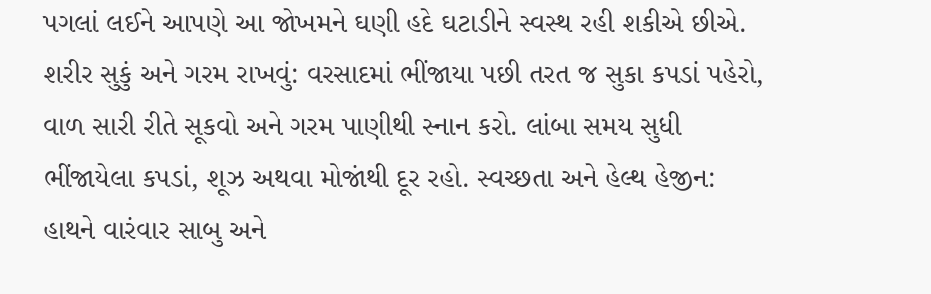પગલાં લઈને આપણે આ જોખમને ઘણી હદે ઘટાડીને સ્વસ્થ રહી શકીએ છીએ. શરીર સુકું અને ગરમ રાખવું: વરસાદમાં ભીંજાયા પછી તરત જ સુકા કપડાં પહેરો, વાળ સારી રીતે સૂકવો અને ગરમ પાણીથી સ્નાન કરો. લાંબા સમય સુધી ભીંજાયેલા કપડાં, શૂઝ અથવા મોજાંથી દૂર રહો. સ્વચ્છતા અને હેલ્થ હેજીન: હાથને વારંવાર સાબુ અને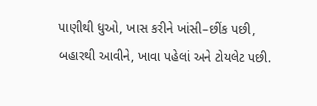પાણીથી ધુઓ, ખાસ કરીને ખાંસી–છીંક પછી, બહારથી આવીને, ખાવા પહેલાં અને ટોયલેટ પછી.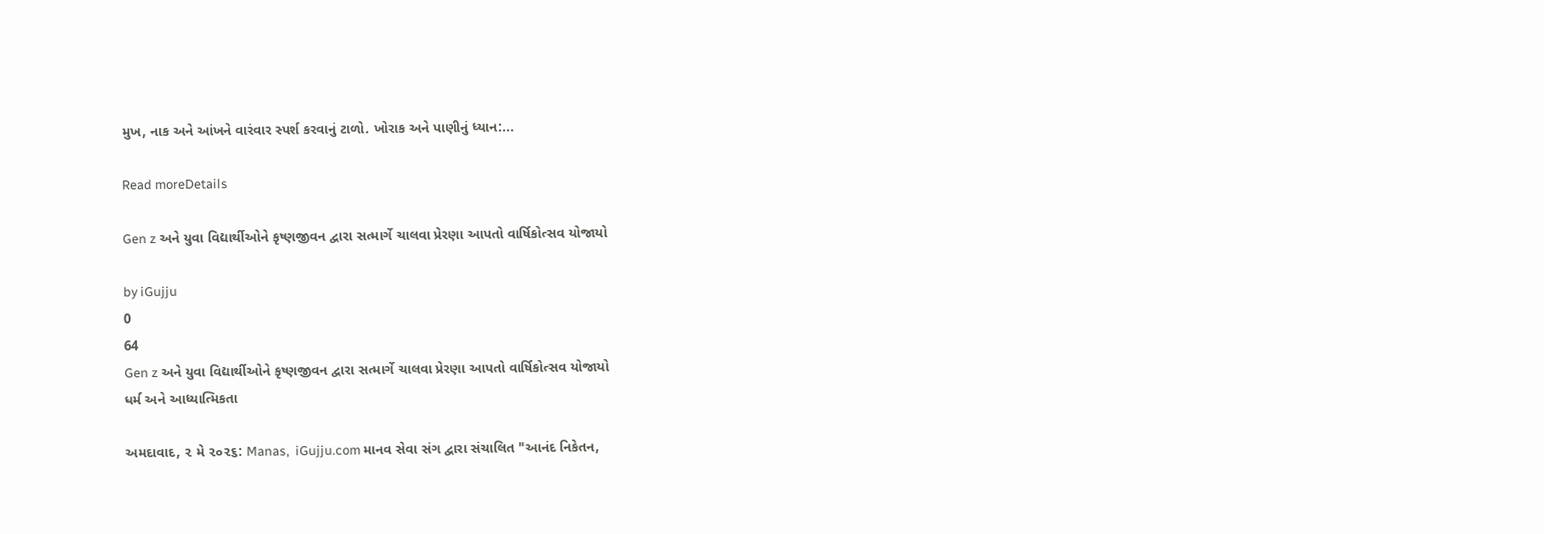મુખ, નાક અને આંખને વારંવાર સ્પર્શ કરવાનું ટાળો. ખોરાક અને પાણીનું ધ્યાન:...

Read moreDetails

Gen z અને યુવા વિદ્યાર્થીઓને કૃષ્ણજીવન દ્વારા સત્માર્ગે ચાલવા પ્રેરણા આપતો વાર્ષિકોત્સવ યોજાયો

by iGujju
0
64
Gen z અને યુવા વિદ્યાર્થીઓને કૃષ્ણજીવન દ્વારા સત્માર્ગે ચાલવા પ્રેરણા આપતો વાર્ષિકોત્સવ યોજાયો
ધર્મ અને આધ્યાત્મિકતા

અમદાવાદ, ૨ મે ૨૦૨૬: Manas,  iGujju.com માનવ સેવા સંગ દ્વારા સંચાલિત "આનંદ નિકેતન,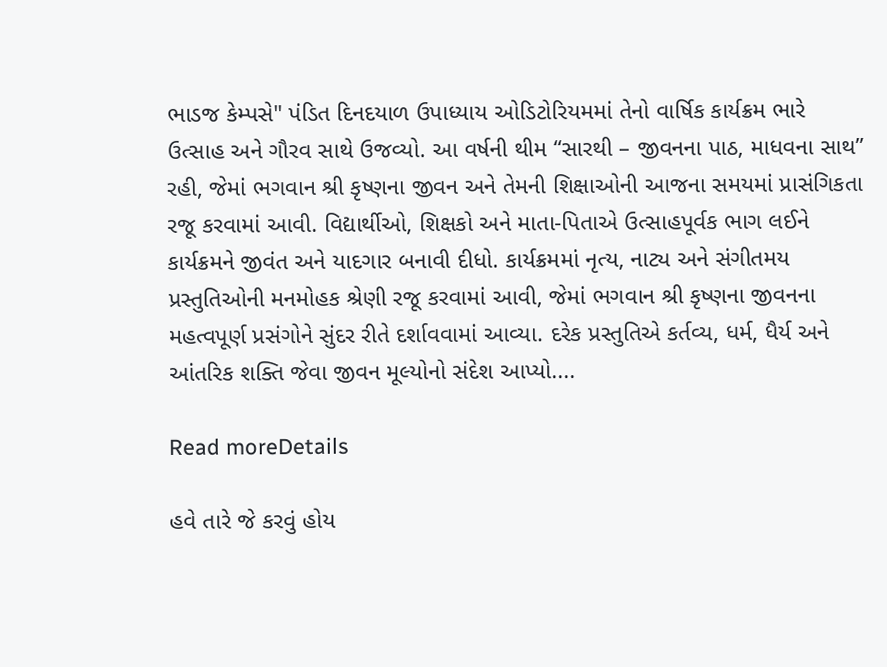ભાડજ કેમ્પસે" પંડિત દિનદયાળ ઉપાધ્યાય ઓડિટોરિયમમાં તેનો વાર્ષિક કાર્યક્રમ ભારે ઉત્સાહ અને ગૌરવ સાથે ઉજવ્યો. આ વર્ષની થીમ “સારથી – જીવનના પાઠ, માધવના સાથ” રહી, જેમાં ભગવાન શ્રી કૃષ્ણના જીવન અને તેમની શિક્ષાઓની આજના સમયમાં પ્રાસંગિકતા રજૂ કરવામાં આવી. વિદ્યાર્થીઓ, શિક્ષકો અને માતા-પિતાએ ઉત્સાહપૂર્વક ભાગ લઈને કાર્યક્રમને જીવંત અને યાદગાર બનાવી દીધો. કાર્યક્રમમાં નૃત્ય, નાટ્ય અને સંગીતમય પ્રસ્તુતિઓની મનમોહક શ્રેણી રજૂ કરવામાં આવી, જેમાં ભગવાન શ્રી કૃષ્ણના જીવનના મહત્વપૂર્ણ પ્રસંગોને સુંદર રીતે દર્શાવવામાં આવ્યા. દરેક પ્રસ્તુતિએ કર્તવ્ય, ધર્મ, ધૈર્ય અને આંતરિક શક્તિ જેવા જીવન મૂલ્યોનો સંદેશ આપ્યો....

Read moreDetails

હવે તારે જે કરવું હોય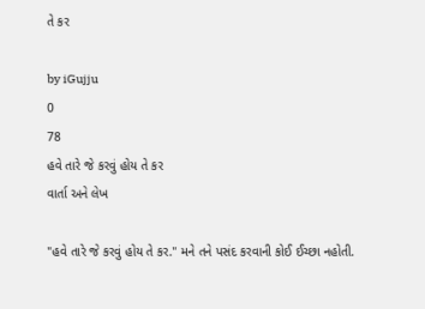તે કર

by iGujju
0
78
હવે તારે જે કરવું હોય તે કર
વાર્તા અને લેખ

"હવે તારે જે કરવું હોય તે કર." મને તને પસંદ કરવાની કોઈ ઈચ્છા નહોતી.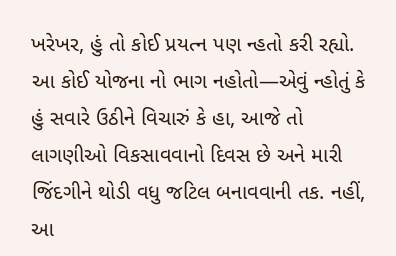ખરેખર, હું તો કોઈ પ્રયત્ન પણ ન્હતો કરી રહ્યો. આ કોઈ યોજના નો ભાગ નહોતો—એવું ન્હોતું કે હું સવારે ઉઠીને વિચારું કે હા, આજે તો લાગણીઓ વિકસાવવાનો દિવસ છે અને મારી જિંદગીને થોડી વધુ જટિલ બનાવવાની તક. નહીં, આ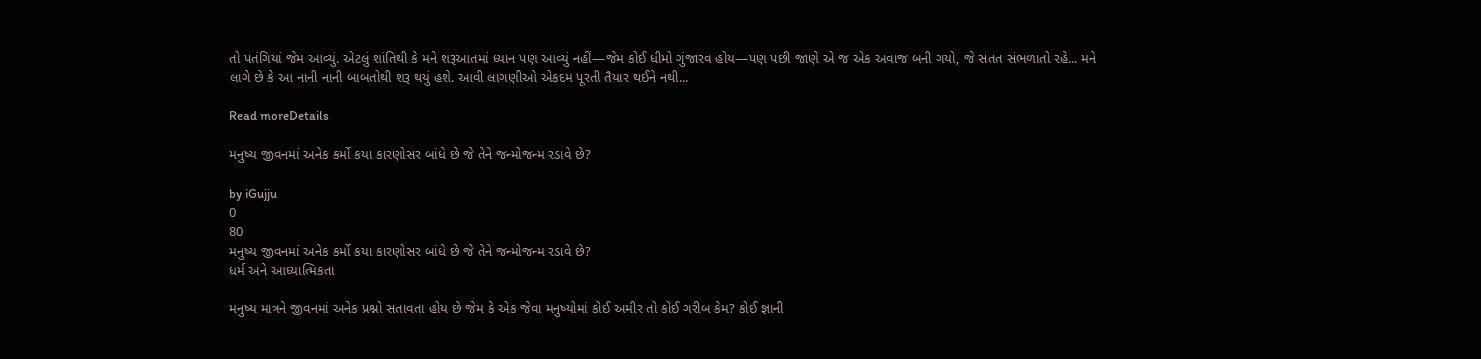તો પતંગિયાં જેમ આવ્યું. એટલું શાંતિથી કે મને શરૂઆતમાં ધ્યાન પણ આવ્યું નહીં—જેમ કોઈ ધીમો ગુંજારવ હોય—પણ પછી જાણે એ જ એક અવાજ બની ગયો, જે સતત સંભળાતો રહે... મને લાગે છે કે આ નાની નાની બાબતોથી શરૂ થયું હશે. આવી લાગણીઓ એકદમ પૂરતી તૈયાર થઈને નથી...

Read moreDetails

મનુષ્ય જીવનમાં અનેક કર્મો કયા કારણોસર બાંધે છે જે તેને જન્મોજન્મ રડાવે છે?

by iGujju
0
80
મનુષ્ય જીવનમાં અનેક કર્મો કયા કારણોસર બાંધે છે જે તેને જન્મોજન્મ રડાવે છે?
ધર્મ અને આધ્યાત્મિકતા

મનુષ્ય માત્રને જીવનમાં અનેક પ્રશ્નો સતાવતા હોય છે જેમ કે એક જેવા મનુષ્યોમાં કોઈ અમીર તો કોઈ ગરીબ કેમ? કોઈ જ્ઞાની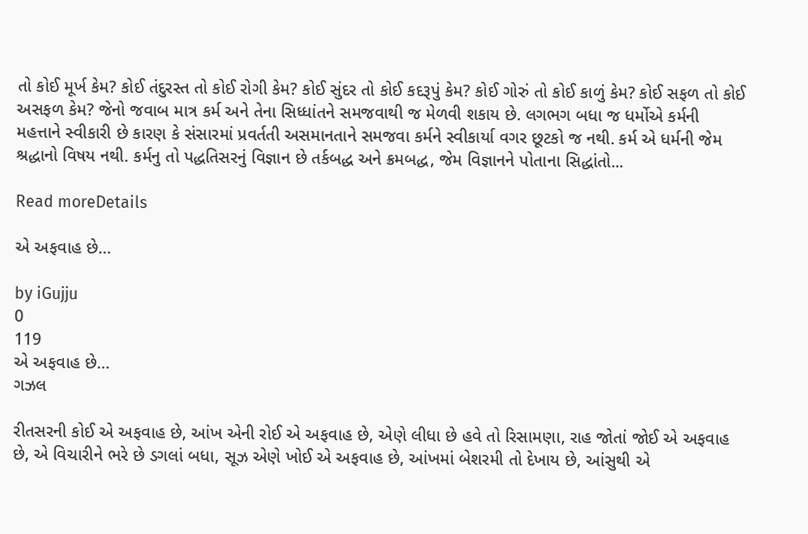તો કોઈ મૂર્ખ કેમ? કોઈ તંદુરસ્ત તો કોઈ રોગી કેમ? કોઈ સુંદર તો કોઈ કદરૂપું કેમ? કોઈ ગોરું તો કોઈ કાળું કેમ? કોઈ સફળ તો કોઈ અસફળ કેમ? જેનો જવાબ માત્ર કર્મ અને તેના સિધ્ધાંતને સમજવાથી જ મેળવી શકાય છે. લગભગ બધા જ ધર્મોએ કર્મની મહત્તાને સ્વીકારી છે કારણ કે સંસારમાં પ્રવર્તતી અસમાનતાને સમજવા કર્મને સ્વીકાર્યા વગર છૂટકો જ નથી. કર્મ એ ધર્મની જેમ શ્રદ્ધાનો વિષય નથી. કર્મનુ તો પદ્ધતિસરનું વિજ્ઞાન છે તર્કબદ્ધ અને ક્રમબદ્ધ, જેમ વિજ્ઞાનને પોતાના સિદ્ધાંતો...

Read moreDetails

એ અફવાહ છે…

by iGujju
0
119
એ અફવાહ છે…
ગઝલ

રીતસરની કોઈ એ અફવાહ છે, આંખ એની રોઈ એ અફવાહ છે, એણે લીધા છે હવે તો રિસામણા, રાહ જોતાં જોઈ એ અફવાહ છે, એ વિચારીને ભરે છે ડગલાં બધા, સૂઝ એણે ખોઈ એ અફવાહ છે, આંખમાં બેશરમી તો દેખાય છે, આંસુથી એ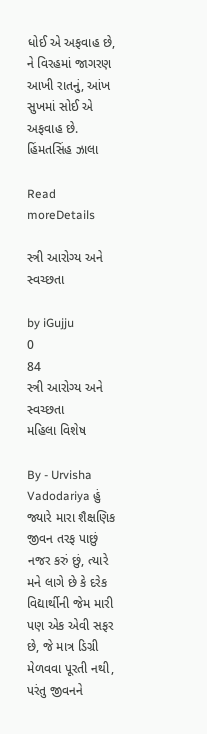ધોઈ એ અફવાહ છે, ને વિરહમાં જાગરણ આખી રાતનું, આંખ સુખમાં સોઈ એ અફવાહ છે. હિંમતસિંહ ઝાલા

Read moreDetails

સ્ત્રી આરોગ્ય અને સ્વચ્છતા

by iGujju
0
84
સ્ત્રી આરોગ્ય અને સ્વચ્છતા
મહિલા વિશેષ

By - Urvisha Vadodariya હું જ્યારે મારા શૈક્ષણિક જીવન તરફ પાછું નજર કરું છું, ત્યારે મને લાગે છે કે દરેક વિદ્યાર્થીની જેમ મારી પણ એક એવી સફર છે, જે માત્ર ડિગ્રી મેળવવા પૂરતી નથી, પરંતુ જીવનને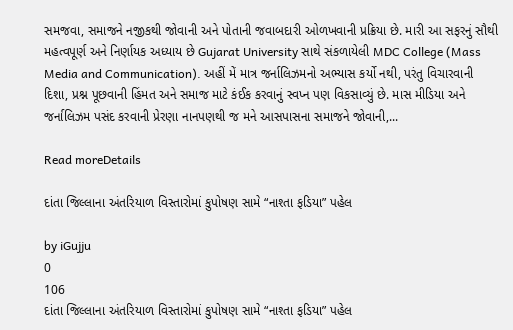સમજવા, સમાજને નજીકથી જોવાની અને પોતાની જવાબદારી ઓળખવાની પ્રક્રિયા છે. મારી આ સફરનું સૌથી મહત્વપૂર્ણ અને નિર્ણાયક અધ્યાય છે Gujarat University સાથે સંકળાયેલી MDC College (Mass Media and Communication). અહીં મેં માત્ર જર્નાલિઝમનો અભ્યાસ કર્યો નથી, પરંતુ વિચારવાની દિશા, પ્રશ્ન પૂછવાની હિંમત અને સમાજ માટે કંઈક કરવાનું સ્વપ્ન પણ વિકસાવ્યું છે. માસ મીડિયા અને જર્નાલિઝમ પસંદ કરવાની પ્રેરણા નાનપણથી જ મને આસપાસના સમાજને જોવાની,...

Read moreDetails

દાંતા જિલ્લાના અંતરિયાળ વિસ્તારોમાં કુપોષણ સામે “નાશ્તા ફડિયા” પહેલ

by iGujju
0
106
દાંતા જિલ્લાના અંતરિયાળ વિસ્તારોમાં કુપોષણ સામે “નાશ્તા ફડિયા” પહેલ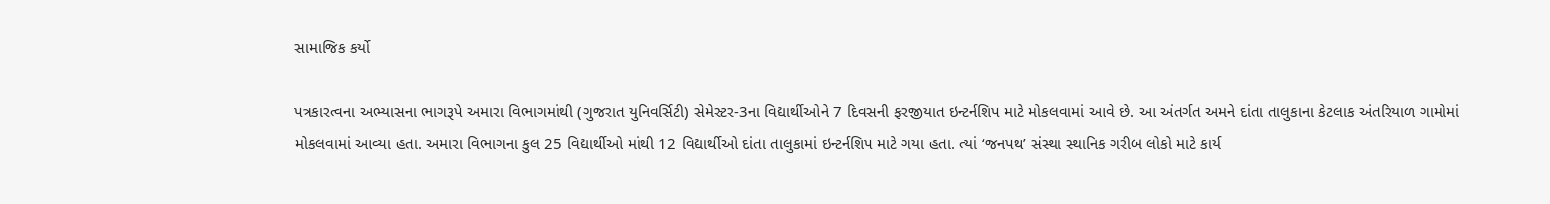સામાજિક કર્યો

પત્રકારત્વના અભ્યાસના ભાગરૂપે અમારા વિભાગમાંથી (ગુજરાત યુનિવર્સિટી) સેમેસ્ટર-3ના વિદ્યાર્થીઓને 7 દિવસની ફરજીયાત ઇન્ટર્નશિપ માટે મોકલવામાં આવે છે. આ અંતર્ગત અમને દાંતા તાલુકાના કેટલાક અંતરિયાળ ગામોમાં મોકલવામાં આવ્યા હતા. અમારા વિભાગના કુલ 25 વિદ્યાર્થીઓ માંથી 12 વિદ્યાર્થીઓ દાંતા તાલુકામાં ઇન્ટર્નશિપ માટે ગયા હતા. ત્યાં ‘જનપથ’ સંસ્થા સ્થાનિક ગરીબ લોકો માટે કાર્ય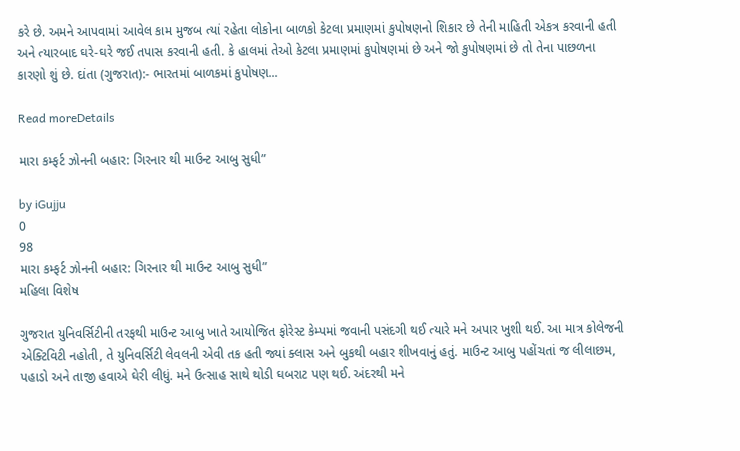કરે છે. અમને આપવામાં આવેલ કામ મુજબ ત્યાં રહેતા લોકોના બાળકો કેટલા પ્રમાણમાં કુપોષણનો શિકાર છે તેની માહિતી એકત્ર કરવાની હતી અને ત્યારબાદ ઘરે-ઘરે જઈ તપાસ કરવાની હતી. કે હાલમાં તેઓ કેટલા પ્રમાણમાં કુપોષણમાં છે અને જો કુપોષણમાં છે તો તેના પાછળના કારણો શું છે. દાંતા (ગુજરાત):- ભારતમાં બાળકમાં કુપોષણ...

Read moreDetails

મારા કમ્ફર્ટ ઝોનની બહાર: ગિરનાર થી માઉન્ટ આબુ સુધી”

by iGujju
0
98
મારા કમ્ફર્ટ ઝોનની બહાર: ગિરનાર થી માઉન્ટ આબુ સુધી”
મહિલા વિશેષ

ગુજરાત યુનિવર્સિટીની તરફથી માઉન્ટ આબુ ખાતે આયોજિત ફોરેસ્ટ કેમ્પમાં જવાની પસંદગી થઈ ત્યારે મને અપાર ખુશી થઈ. આ માત્ર કોલેજની એક્ટિવિટી નહોતી, તે યુનિવર્સિટી લેવલની એવી તક હતી જ્યાં ક્લાસ અને બુકથી બહાર શીખવાનું હતું. માઉન્ટ આબુ પહોંચતાં જ લીલાછમ, પહાડો અને તાજી હવાએ ઘેરી લીધું. મને ઉત્સાહ સાથે થોડી ઘબરાટ પણ થઈ. અંદરથી મને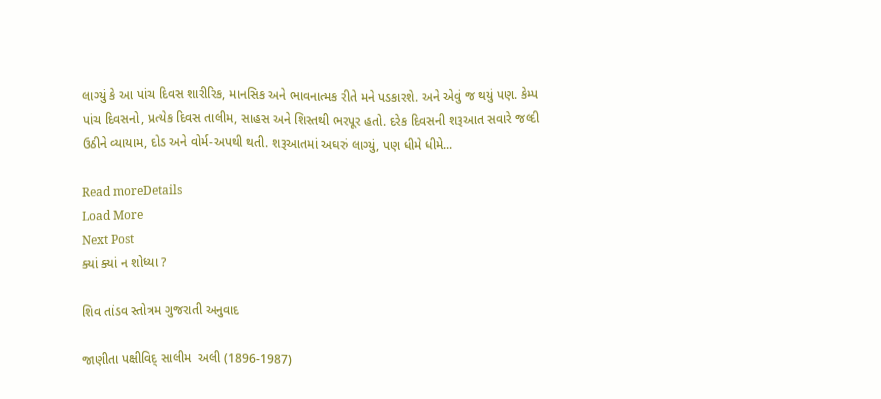લાગ્યું કે આ પાંચ દિવસ શારીરિક, માનસિક અને ભાવનાત્મક રીતે મને પડકારશે. અને એવું જ થયું પણ. કેમ્પ પાંચ દિવસનો, પ્રત્યેક દિવસ તાલીમ, સાહસ અને શિસ્તથી ભરપૂર હતો. દરેક દિવસની શરૂઆત સવારે જલ્દી ઉઠીને વ્યાયામ, દોડ અને વોર્મ-અપથી થતી. શરૂઆતમાં અઘરું લાગ્યું, પણ ધીમે ધીમે...

Read moreDetails
Load More
Next Post
ક્યાં ક્યાં ન શોધ્યા ?

શિવ તાંડવ સ્તોત્રમ ગુજરાતી અનુવાદ

જાણીતા પક્ષીવિદ્ સાલીમ  અલી (1896-1987)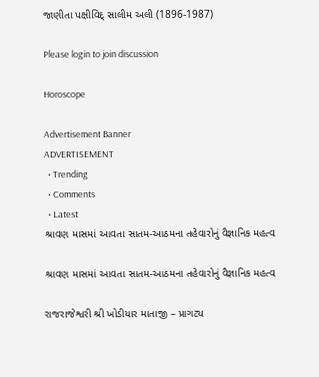જાણીતા પક્ષીવિદ્ સાલીમ અલી (1896-1987)

Please login to join discussion

Horoscope

Advertisement Banner
ADVERTISEMENT
  • Trending
  • Comments
  • Latest
શ્રાવણ માસમાં આવતા સાતમ-આઠમના તહેવારોનું વૈજ્ઞાનિક મહત્વ

શ્રાવણ માસમાં આવતા સાતમ-આઠમના તહેવારોનું વૈજ્ઞાનિક મહત્વ

રાજરાજેશ્વરી શ્રી ખોડીયાર માતાજી – પ્રાગટ્ય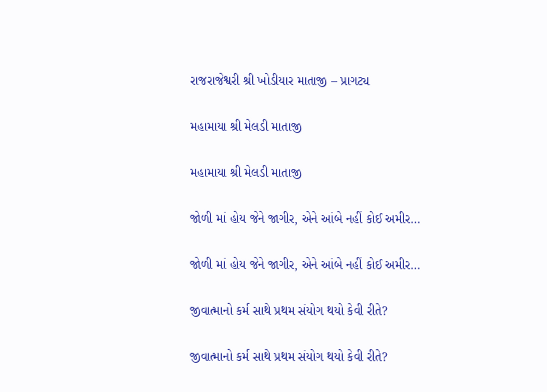રાજરાજેશ્વરી શ્રી ખોડીયાર માતાજી – પ્રાગટ્ય

મહામાયા શ્રી મેલડી માતાજી

મહામાયા શ્રી મેલડી માતાજી

જોળી માં હોય જેને જાગીર, એને આંબે નહીં કોઈ અમીર…

જોળી માં હોય જેને જાગીર, એને આંબે નહીં કોઈ અમીર…

જીવાત્માનો કર્મ સાથે પ્રથમ સંયોગ થયો કેવી રીતે?

જીવાત્માનો કર્મ સાથે પ્રથમ સંયોગ થયો કેવી રીતે?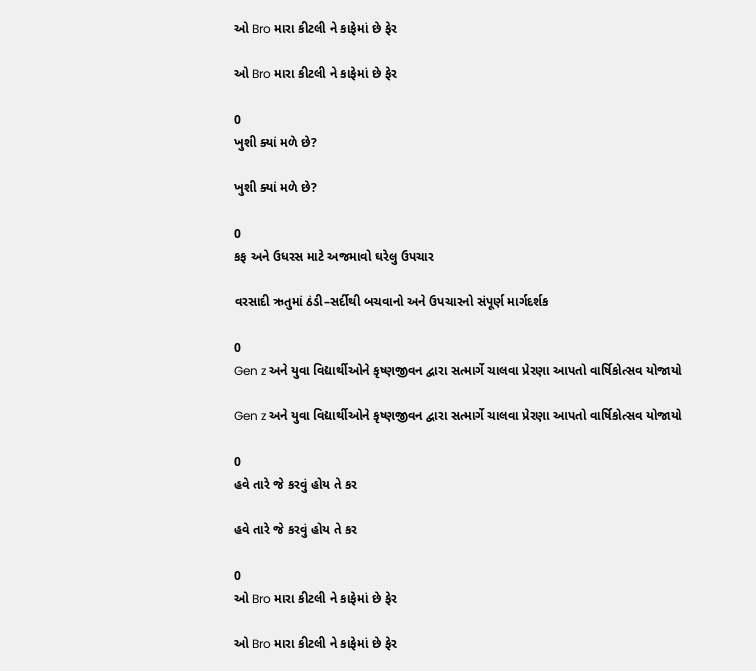ઓ Bro મારા કીટલી ને કાફેમાં છે ફેર

ઓ Bro મારા કીટલી ને કાફેમાં છે ફેર

0
ખુશી ક્યાં મળે છે?

ખુશી ક્યાં મળે છે?

0
કફ અને ઉધરસ માટે અજમાવો ઘરેલુ ઉપચાર

વરસાદી ઋતુમાં ઠંડી–સર્દીથી બચવાનો અને ઉપચારનો સંપૂર્ણ માર્ગદર્શક

0
Gen z અને યુવા વિદ્યાર્થીઓને કૃષ્ણજીવન દ્વારા સત્માર્ગે ચાલવા પ્રેરણા આપતો વાર્ષિકોત્સવ યોજાયો

Gen z અને યુવા વિદ્યાર્થીઓને કૃષ્ણજીવન દ્વારા સત્માર્ગે ચાલવા પ્રેરણા આપતો વાર્ષિકોત્સવ યોજાયો

0
હવે તારે જે કરવું હોય તે કર

હવે તારે જે કરવું હોય તે કર

0
ઓ Bro મારા કીટલી ને કાફેમાં છે ફેર

ઓ Bro મારા કીટલી ને કાફેમાં છે ફેર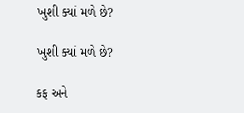ખુશી ક્યાં મળે છે?

ખુશી ક્યાં મળે છે?

કફ અને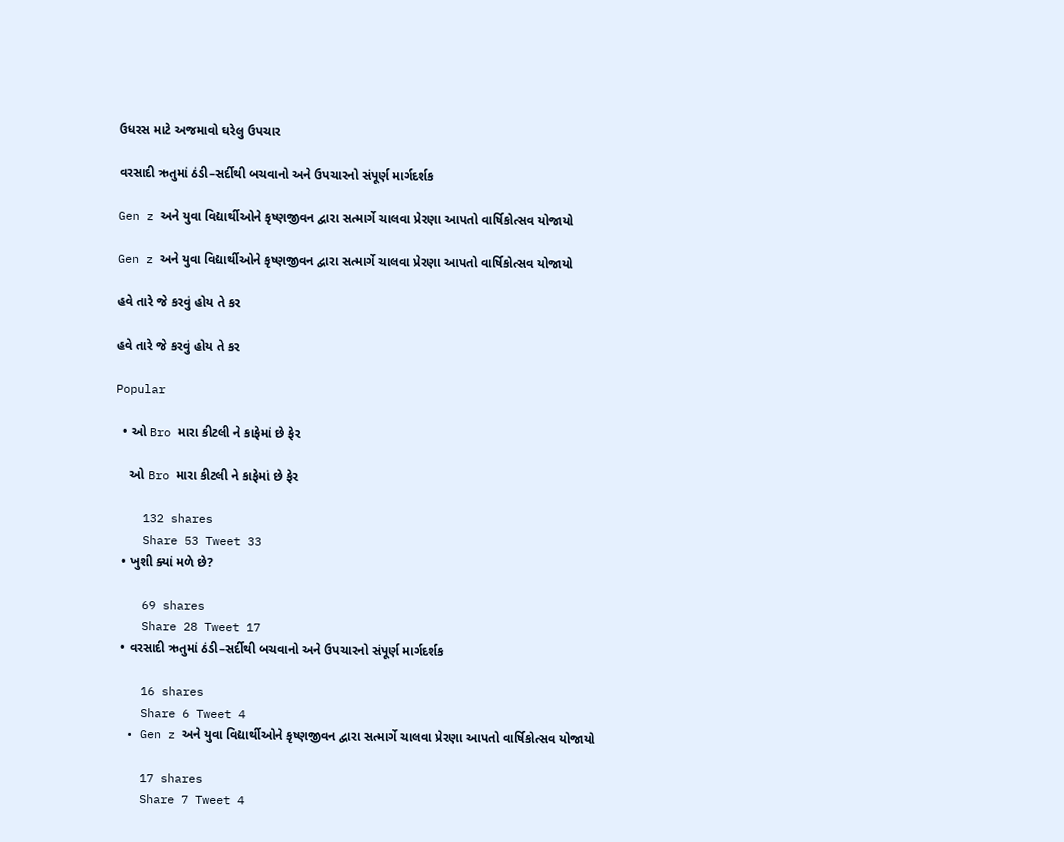ઉધરસ માટે અજમાવો ઘરેલુ ઉપચાર

વરસાદી ઋતુમાં ઠંડી–સર્દીથી બચવાનો અને ઉપચારનો સંપૂર્ણ માર્ગદર્શક

Gen z અને યુવા વિદ્યાર્થીઓને કૃષ્ણજીવન દ્વારા સત્માર્ગે ચાલવા પ્રેરણા આપતો વાર્ષિકોત્સવ યોજાયો

Gen z અને યુવા વિદ્યાર્થીઓને કૃષ્ણજીવન દ્વારા સત્માર્ગે ચાલવા પ્રેરણા આપતો વાર્ષિકોત્સવ યોજાયો

હવે તારે જે કરવું હોય તે કર

હવે તારે જે કરવું હોય તે કર

Popular

  • ઓ Bro મારા કીટલી ને કાફેમાં છે ફેર

    ઓ Bro મારા કીટલી ને કાફેમાં છે ફેર

    132 shares
    Share 53 Tweet 33
  • ખુશી ક્યાં મળે છે?

    69 shares
    Share 28 Tweet 17
  • વરસાદી ઋતુમાં ઠંડી–સર્દીથી બચવાનો અને ઉપચારનો સંપૂર્ણ માર્ગદર્શક

    16 shares
    Share 6 Tweet 4
  • Gen z અને યુવા વિદ્યાર્થીઓને કૃષ્ણજીવન દ્વારા સત્માર્ગે ચાલવા પ્રેરણા આપતો વાર્ષિકોત્સવ યોજાયો

    17 shares
    Share 7 Tweet 4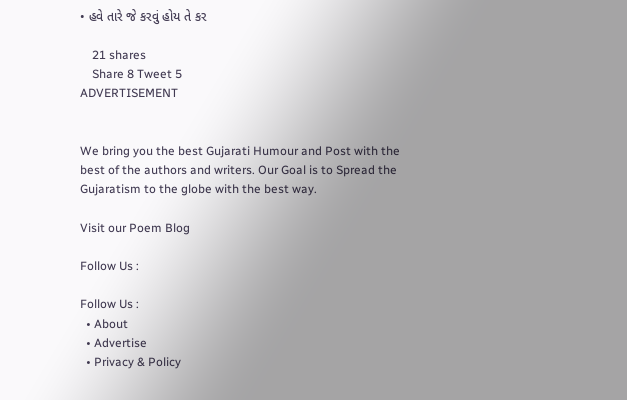• હવે તારે જે કરવું હોય તે કર

    21 shares
    Share 8 Tweet 5
ADVERTISEMENT


We bring you the best Gujarati Humour and Post with the best of the authors and writers. Our Goal is to Spread the Gujaratism to the globe with the best way.

Visit our Poem Blog

Follow Us :

Follow Us :
  • About
  • Advertise
  • Privacy & Policy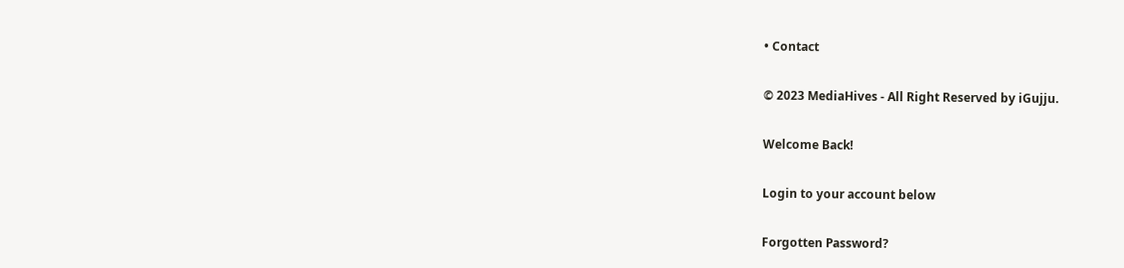• Contact

© 2023 MediaHives - All Right Reserved by iGujju.

Welcome Back!

Login to your account below

Forgotten Password?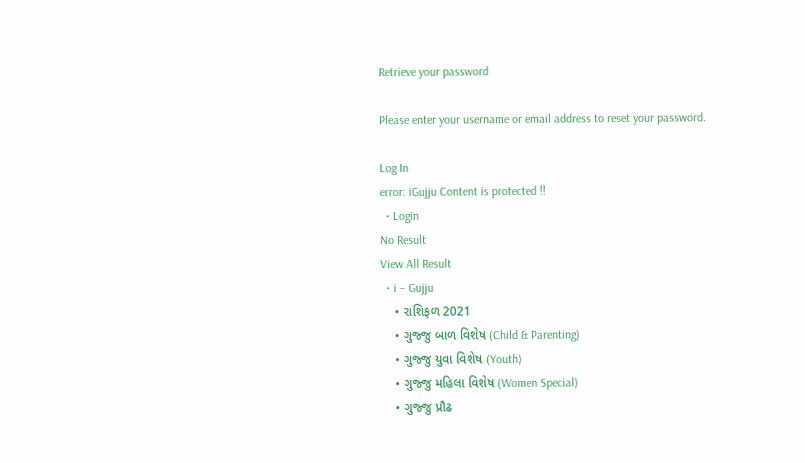Retrieve your password

Please enter your username or email address to reset your password.

Log In
error: iGujju Content is protected !!
  • Login
No Result
View All Result
  • i – Gujju
    • રાશિફળ 2021
    • ગુજ્જુ બાળ વિશેષ (Child & Parenting)
    • ગુજ્જુ યુવા વિશેષ (Youth)
    • ગુજ્જુ મહિલા વિશેષ (Women Special)
    • ગુજ્જુ પ્રૌઢ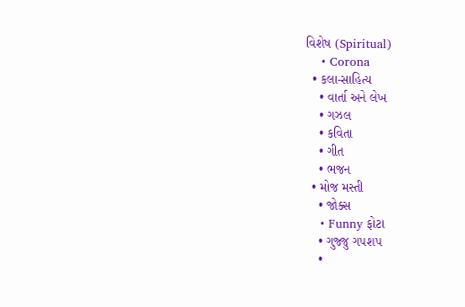વિશેષ (Spiritual)
    • Corona
  • કલા-સાહિત્ય
    • વાર્તા અને લેખ
    • ગઝલ
    • કવિતા
    • ગીત
    • ભજન
  • મોજ મસ્તી
    • જોક્સ
    • Funny ફોટા
    • ગુજ્જુ ગપશપ
    •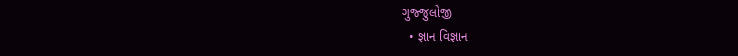ગુજ્જુલોજી
  • જ્ઞાન વિજ્ઞાન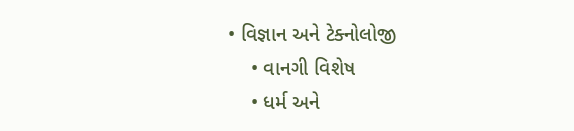• વિજ્ઞાન અને ટેક્નોલોજી
    • વાનગી વિશેષ
    • ધર્મ અને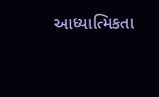આધ્યાત્મિકતા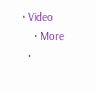• Video
    • More
  •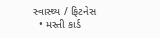સ્વાસ્થ્ય / ફિટનેસ
  • મસ્તી કાર્ડ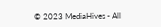© 2023 MediaHives - All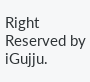Right Reserved by iGujju.